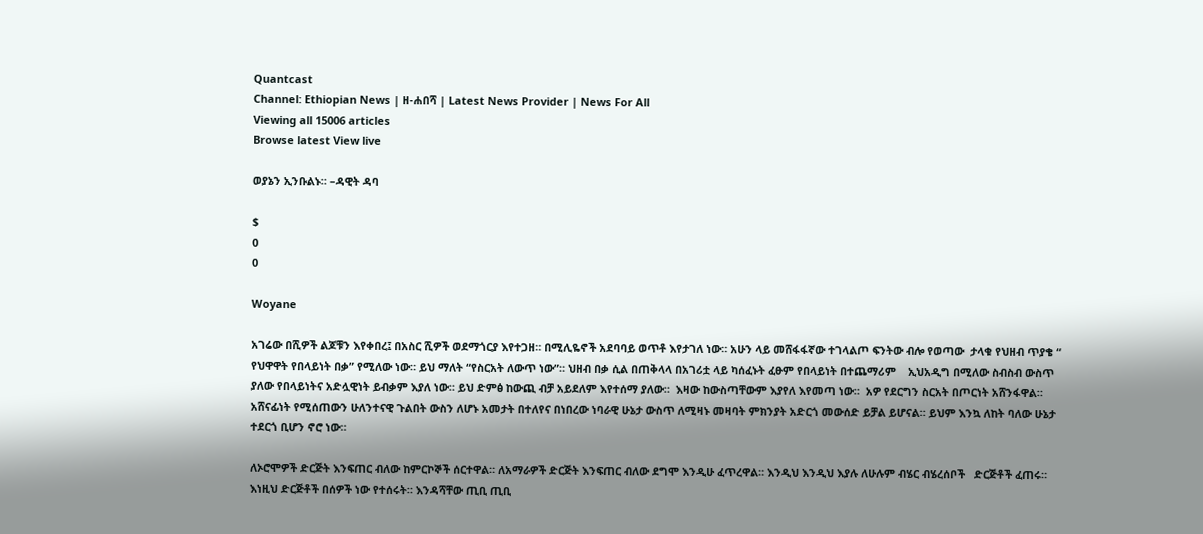Quantcast
Channel: Ethiopian News | ዘ-ሐበሻ | Latest News Provider | News For All
Viewing all 15006 articles
Browse latest View live

ወያኔን ኢንቡልኑ። –ዳዊት ዳባ

$
0
0

Woyane

አገሬው በሺዎች ልጆቹን እየቀበረ፤ በአስር ሺዎች ወደማጎርያ እየተጋዘ። በሚሊዬኖች አደባባይ ወጥቶ እየታገለ ነው። አሁን ላይ መሸፋፋኛው ተገላልጦ ፍንትው ብሎ የወጣው  ታላቁ የህዘብ ጥያቄ “ የህዋዋት የበላይነት በቃ” የሚለው ነው። ይህ ማለት “የስርአት ለውጥ ነው”። ህዘብ በቃ ሲል በጠቅላላ በአገሪቷ ላይ ካሰፈኑት ፈፁም የበላይነት በተጨማሪም    ኢህአዲግ በሚለው ስብስብ ውስጥ ያለው የበላይነትና አድሏዊነት ይብቃም እያለ ነው። ይህ ድምፅ ከውጪ ብቻ አይደለም እየተሰማ ያለው።  እዛው ከውስጣቸውም እያየለ እየመጣ ነው።  አዎ የደርግን ስርአት በጦርነት አሸንፋዋል።  አሸናፊነት የሚሰጠውን ሁለንተናዊ ጉልበት ውስን ለሆኑ አመታት በተለየና በነበረው ነባራዊ ሁኔታ ውስጥ ለሚዛኑ መዛባት ምክንያት አድርጎ መውሰድ ይቻል ይሆናል። ይህም እንኳ ለከት ባለው ሁኔታ ተደርጎ ቢሆን ኖሮ ነው።

ለኦሮሞዎች ድርጅት እንፍጠር ብለው ከምርኮኞች ሰርተዋል። ለአማራዎች ድርጅት እንፍጠር ብለው ደግሞ እንዲሁ ፈጥረዋል። እንዲህ እንዲህ እያሉ ለሁሉም ብሄር ብሄረሰቦች   ድርጅቶች ፈጠሩ።  እነዚህ ድርጅቶች በሰዎች ነው የተሰሩት። እንዳሻቸው ጢቢ ጢቢ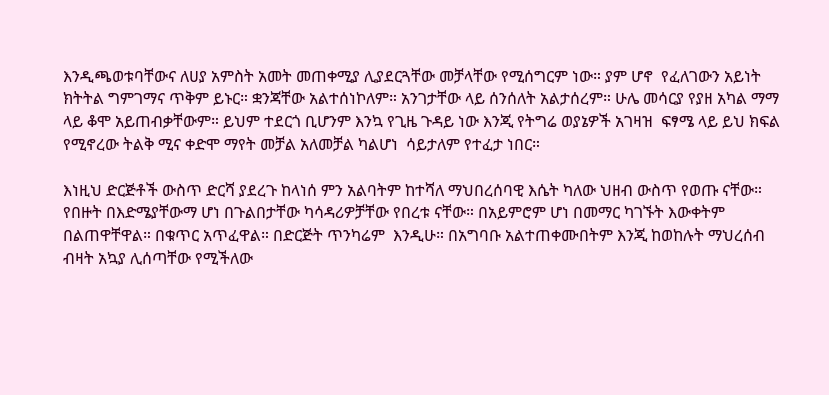እንዲጫወቱባቸውና ለሀያ አምስት አመት መጠቀሚያ ሊያደርጓቸው መቻላቸው የሚሰግርም ነው። ያም ሆኖ  የፈለገውን አይነት ክትትል ግምገማና ጥቅም ይኑር። ቋንጃቸው አልተሰነኮለም። አንገታቸው ላይ ሰንሰለት አልታሰረም። ሁሌ መሳርያ የያዘ አካል ማማ ላይ ቆሞ አይጠብቃቸውም። ይህም ተደርጎ ቢሆንም እንኳ የጊዜ ጉዳይ ነው እንጂ የትግሬ ወያኔዎች አገዛዝ  ፍፃሜ ላይ ይህ ክፍል የሚኖረው ትልቅ ሚና ቀድሞ ማየት መቻል አለመቻል ካልሆነ  ሳይታለም የተፈታ ነበር።

እነዚህ ድርጅቶች ውስጥ ድርሻ ያደረጉ ከላነሰ ምን አልባትም ከተሻለ ማህበረሰባዊ እሴት ካለው ህዘብ ውስጥ የወጡ ናቸው። የበዙት በእድሜያቸውማ ሆነ በጉልበታቸው ካሳዳሪዎቻቸው የበረቱ ናቸው። በአይምሮም ሆነ በመማር ካገኙት እውቀትም በልጠዋቸዋል። በቁጥር አጥፈዋል። በድርጅት ጥንካሬም  እንዲሁ። በአግባቡ አልተጠቀሙበትም እንጂ ከወከሉት ማህረሰብ ብዛት አኳያ ሊሰጣቸው የሚችለው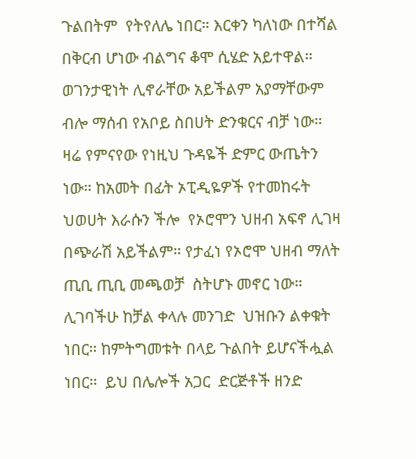ጉልበትም  የትየለሌ ነበር። እርቀን ካለነው በተሻል በቅርብ ሆነው ብልግና ቆሞ ሲሄድ አይተዋል። ወገንታዊነት ሊኖራቸው አይችልም አያማቸውም ብሎ ማሰብ የአቦይ ስበሀት ድንቁርና ብቻ ነው። ዛሬ የምናየው የነዚህ ጉዳዬች ድምር ውጤትን ነው። ከአመት በፊት ኦፒዲዬዎች የተመከሩት  ህወሀት እራሱን ችሎ  የኦሮሞን ህዘብ አፍኖ ሊገዛ በጭራሽ አይችልም። የታፈነ የኦሮሞ ህዘብ ማለት ጢቢ ጢቢ መጫወቻ  ስትሆኑ መኖር ነው። ሊገባችሁ ከቻል ቀላሉ መንገድ  ህዝቡን ልቀቁት ነበር። ከምትግመቱት በላይ ጉልበት ይሆናችሗል ነበር።  ይህ በሌሎች አጋር  ድርጅቶች ዘንድ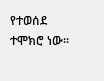የተወሰደ ተሞክሮ ነው።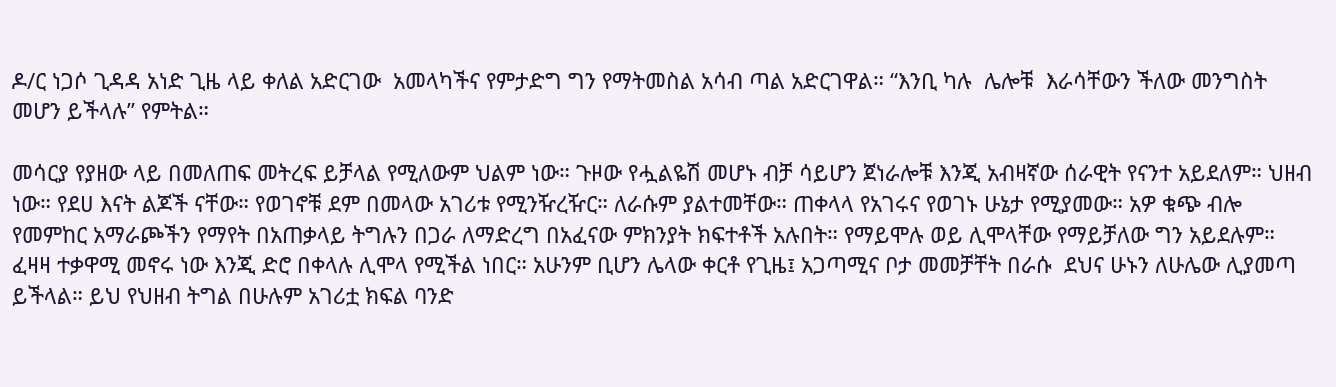ዶ/ር ነጋሶ ጊዳዳ አነድ ጊዜ ላይ ቀለል አድርገው  አመላካችና የምታድግ ግን የማትመስል አሳብ ጣል አድርገዋል። “እንቢ ካሉ  ሌሎቹ  እራሳቸውን ችለው መንግስት መሆን ይችላሉ” የምትል።

መሳርያ የያዘው ላይ በመለጠፍ መትረፍ ይቻላል የሚለውም ህልም ነው። ጉዞው የሗልዬሽ መሆኑ ብቻ ሳይሆን ጀነራሎቹ እንጂ አብዛኛው ሰራዊት የናንተ አይደለም። ህዘብ ነው። የደሀ እናት ልጆች ናቸው። የወገኖቹ ደም በመላው አገሪቱ የሚንዥረዥር። ለራሱም ያልተመቸው። ጠቀላላ የአገሩና የወገኑ ሁኔታ የሚያመው። አዎ ቁጭ ብሎ የመምከር አማራጮችን የማየት በአጠቃላይ ትግሉን በጋራ ለማድረግ በአፈናው ምክንያት ክፍተቶች አሉበት። የማይሞሉ ወይ ሊሞላቸው የማይቻለው ግን አይደሉም። ፈዛዛ ተቃዋሚ መኖሩ ነው እንጂ ድሮ በቀላሉ ሊሞላ የሚችል ነበር። አሁንም ቢሆን ሌላው ቀርቶ የጊዜ፤ አጋጣሚና ቦታ መመቻቸት በራሱ  ደህና ሁኑን ለሁሌው ሊያመጣ ይችላል። ይህ የህዘብ ትግል በሁሉም አገሪቷ ክፍል ባንድ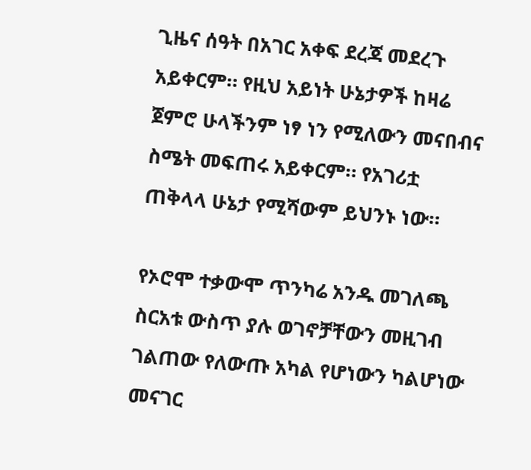ጊዜና ሰዓት በአገር አቀፍ ደረጃ መደረጉ አይቀርም። የዚህ አይነት ሁኔታዎች ከዛሬ ጀምሮ ሁላችንም ነፃ ነን የሚለውን መናበብና ስሜት መፍጠሩ አይቀርም። የአገሪቷ ጠቅላላ ሁኔታ የሚሻውም ይህንኑ ነው።

የኦሮሞ ተቃውሞ ጥንካሬ አንዱ መገለጫ  ስርአቱ ውስጥ ያሉ ወገኖቻቸውን መዚገብ ገልጠው የለውጡ አካል የሆነውን ካልሆነው መናገር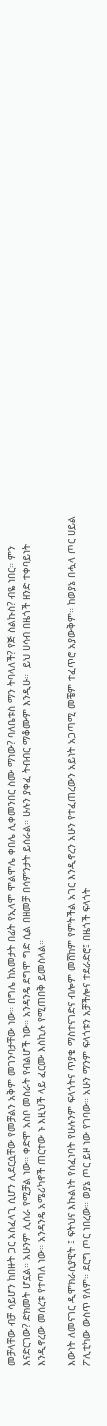መቻላቸው ብቻ ሳይሆን ከበዙት ጋር አስፈላጊ ሲሆን ሊደርሷቸው የመቻልን አቅም መገንባታቸው ነው። በግሌ ከአመታት በፊት የኢላሞ ሞልሞሌ ቀበሌ ሊቀመንበር ስሙ ማነው? ባለቤቱስ ማን ትባላለች? የጅ ስልኩስ? ብዬ ነበር። ምን እናድርገው? ድክመት ሆኗል። አሁንም ሊሰራ የሚቻል ነው። ቀድሞ አስቦ መስራት የብልሆች ነው። አንዳንዴ ደግሞ ግድ ሲል በዘመቻ በሳምንታት ይሰራል። ሁሉን ያቀፈ ትብብር ማቆሙም እንዲሁ።  ይህ ሀሳብ በዜጎች ዘንድ ተቀባይነት እንዲኖረው መሰረቱ የተጣለ ነው። አንዳንዴ አሜሪካኖች ጠርተው ኑ እዚህች ላይ ፈርሙ እስኪሉ የሚጠበቅ ይመስላል።

እውነት ለመናገር ዲሞክራሲያዊት ፤ ፍትህና እኩልነት የሰፈነባት የሁሉንም ፍላጎትና ጥያቄ ማስተናገድና ብሎም መሸከም የምትችል አገር እንዲኖረን አሁን የተፈጠረውን አይነት አጋጣሚ መቼም ተፈጥሮ አያውቅም። ከወያኔ በሗላ ጦር ሀይል ፖሊቲካው ውስጥ የለም። ደርግ ጦር ነበረው። ወያኔ ጦር ይዞ ነው የገባው። አሁን ማንም ፍላጎቱን አቻችሎና ተደራድሮ፤ በዜጎች ፍላጎት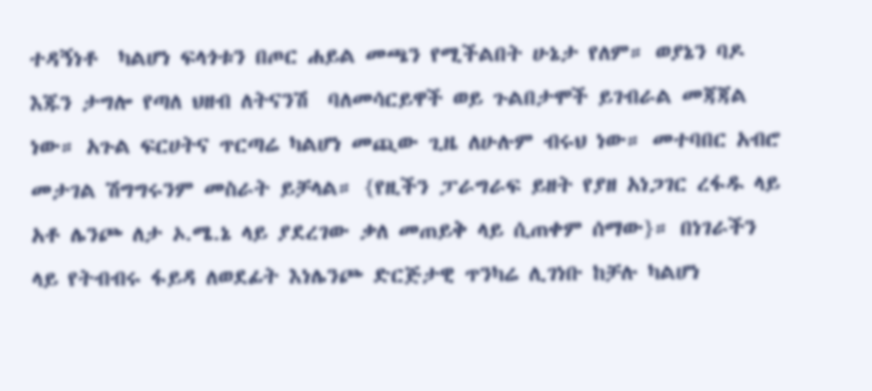ተዳኝነቶ  ካልሆነ ፍላጎቱን በጦር ሐይል መጫን የሚችልበት ሁኔታ የለም። ወያኔን ባዶ እጁን ታግሎ የጣለ ህዘብ ለትናንሽ  ባለመሳርይዋች ወይ ጉልበታሞች ይገብራል መጃጃል ነው። አጉል ፍርሀትና ጥርጣሬ ካልሆነ መጪው ጊዜ ለሁሉም ብሩህ ነው። መተባበር አብሮ መታገል ሽግግሩንም መስራት ይቻላል። {የዚችን ፓራግራፍ ይዘት የያዘ አነጋገር ረፋዱ ላይ አቶ ሌንጮ ለታ ኦ.ሜ.ኔ ላይ ያደረገው ቃለ መጠይቅ ላይ ሲጠቀም ሰማው}። በነገራችን ላይ የትብብሩ ፋይዳ ለወደፊት እነሌንጮ ድርጅታዊ ጥንካሬ ሊገነቡ ከቻሉ ካልሆነ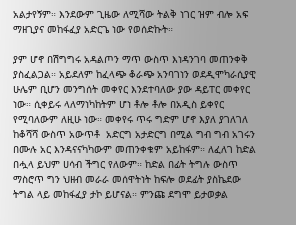አልታየኝም። እንደውም ጊዜው ለሚሻው ትልቅ ነገር ዝም ብሎ አፍ ማዘጊያና መከፋፈያ አድርጌ ነው የወሰድኩት።

ያም ሆኖ በሽግግሩ አዳልጦን ማጥ ውስጥ እነዳንገባ መጠንቀቅ ያስፈልጋል። አይደለም ከፈላጭ ቆራጭ አንባገነን ወደዲሞካራሲያዊ ሁሌም ቢሆን መንግሰት መቀየር እንደተባለው ያው ዳይፐር መቀየር ነው። ሲቀይሩ ላለማነካከትም ሆነ ቶሎ ቶሎ በአዲስ ይቀየር የሚባለውም ለዚሁ ነው። መቀየሩ ጥሩ ግድም ሆኖ እያለ ያገለገለ ከቆሻሻ ውስጥ አውጥቶ  አድርግ አታድርግ በሚል ግብ ግብ አገሩን በሙሉ አር እንዳናናካካውም መጠንቀቁም አይከፋም። ለፈለገ ከድል በሗላ ይህም ሀሳብ ችግር የለውም። ከድል በፊት ትግሉ ውስጥ ማስሮጥ ግን ህዘብ መራራ መሰዋትነት ከፍሎ ወደፊት ያስኬደው ትግል ላይ መከፋፈያ ታኮ ይሆናል። ምንጩ ደግሞ ይታወቃል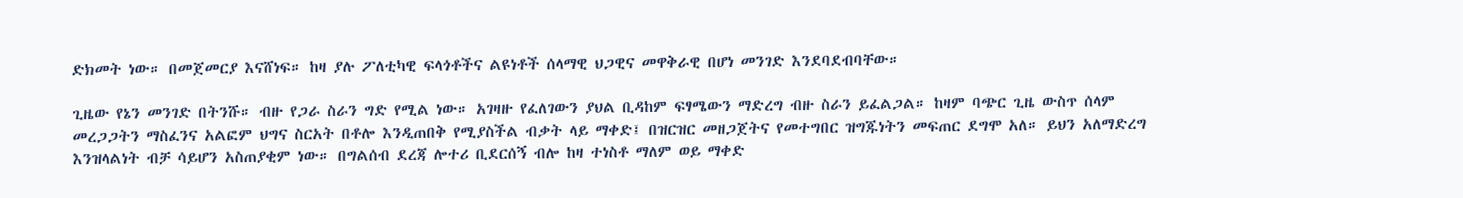ድክመት ነው። በመጀመርያ እናሸነፍ። ከዛ ያሉ ፖለቲካዊ ፍላጎቶችና ልዩነቶች ሰላማዊ ህጋዊና መዋቅራዊ በሆነ መንገድ እንደባደብባቸው።

ጊዜው የኔን መንገድ በትንሹ። ብዙ የጋራ ስራን ግድ የሚል ነው። አገዛዙ የፈለገውን ያህል ቢዳከም ፍፃሜውን ማድረግ ብዙ ስራን ይፈልጋል። ከዛም ባጭር ጊዜ ውስጥ ሰላም መረጋጋትን ማስፈንና አልፎም ህግና ስርአት በቶሎ እንዲጠበቅ የሚያስችል ብቃት ላይ ማቀድ፤ በዝርዝር መዘጋጀትና የመተግበር ዝግጁነትን መፍጠር ደግሞ አለ። ይህን አለማድረግ እንዝላልነት ብቻ ሳይሆን አስጠያቂም ነው። በግልሰብ ደረጃ ሎተሪ ቢደርሰኝ ብሎ ከዛ ተነስቶ ማለም ወይ ማቀድ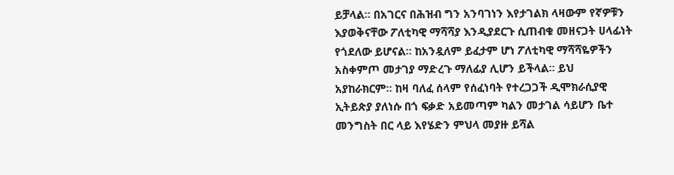ይቻላል። በአገርና በሕዝብ ግን አንባገነን እየታገልክ ላዛውም የኛዎቹን እያወቅናቸው ፖለቲካዊ ማሻሻያ እንዲያደርጉ ሲጠብቁ መዘናጋት ሀላፊነት የጎደለው ይሆናል። ከአንዷለም ይፈታም ሆነ ፖለቲካዊ ማሻሻዬዎችን አስቀምጦ መታገያ ማድረጉ ማለፊያ ሊሆን ይችላል። ይህ አያከራክርም። ከዛ ባለፈ ሰላም የሰፈነባት የተረጋጋች ዲሞክራሲያዊ ኢትይጵያ ያለነሱ በጎ ፍቃድ አይመጣም ካልን መታገል ሳይሆን ቤተ መንግስት በር ላይ እየሄድን ምህላ መያዙ ይሻል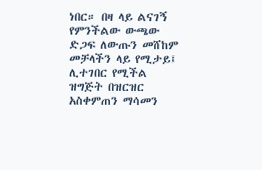ነበር። በዛ ላይ ልናገኝ የምንችልው ውጫው ድጋፍ ለውጡን መሸከም መቻላችን ላይ የሚታይ፤ ሊተገበር የሚችል ዝግጅት በዝርዝር አስቀምጠን ማሳመን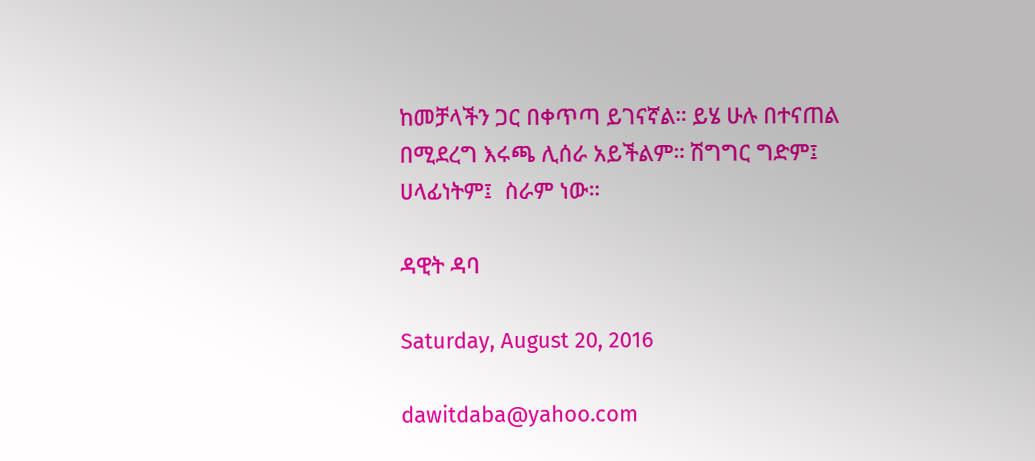ከመቻላችን ጋር በቀጥጣ ይገናኛል። ይሄ ሁሉ በተናጠል በሚደረግ እሩጫ ሊሰራ አይችልም። ሽግግር ግድም፤ ሀላፊነትም፤  ስራም ነው።

ዳዊት ዳባ

Saturday, August 20, 2016

dawitdaba@yahoo.com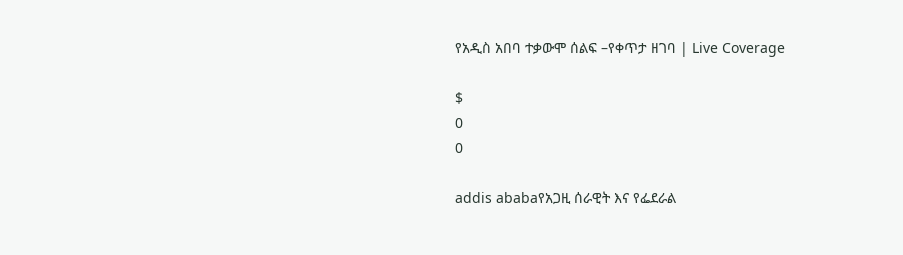የአዲስ አበባ ተቃውሞ ሰልፍ –የቀጥታ ዘገባ | Live Coverage

$
0
0

addis ababaየአጋዚ ሰራዊት እና የፌደራል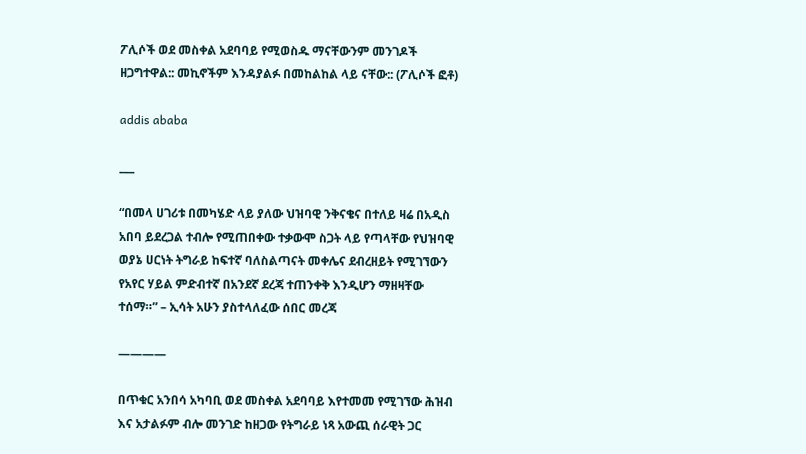ፖሊሶች ወደ መስቀል አደባባይ የሚወስዱ ማናቸውንም መንገዶች ዘጋግተዋል:: መኪኖችም እንዳያልፉ በመከልከል ላይ ናቸው:: (ፖሊሶች ፎቶ)

addis ababa

___

“በመላ ሀገሪቱ በመካሄድ ላይ ያለው ህዝባዊ ንቅናቄና በተለይ ዛሬ በአዲስ አበባ ይደረጋል ተብሎ የሚጠበቀው ተቃውሞ ስጋት ላይ የጣላቸው የህዝባዊ ወያኔ ሀርነት ትግራይ ከፍተኛ ባለስልጣናት መቀሌና ደብረዘይት የሚገኘውን የአየር ሃይል ምድብተኛ በአንደኛ ደረጃ ተጠንቀቅ እንዲሆን ማዘዛቸው ተሰማ።” – ኢሳት አሁን ያስተላለፈው ሰበር መረጃ

————

በጥቁር አንበሳ አካባቢ ወደ መስቀል አደባባይ እየተመመ የሚገኘው ሕዝብ እና አታልፉም ብሎ መንገድ ከዘጋው የትግራይ ነጻ አውጪ ሰራዊት ጋር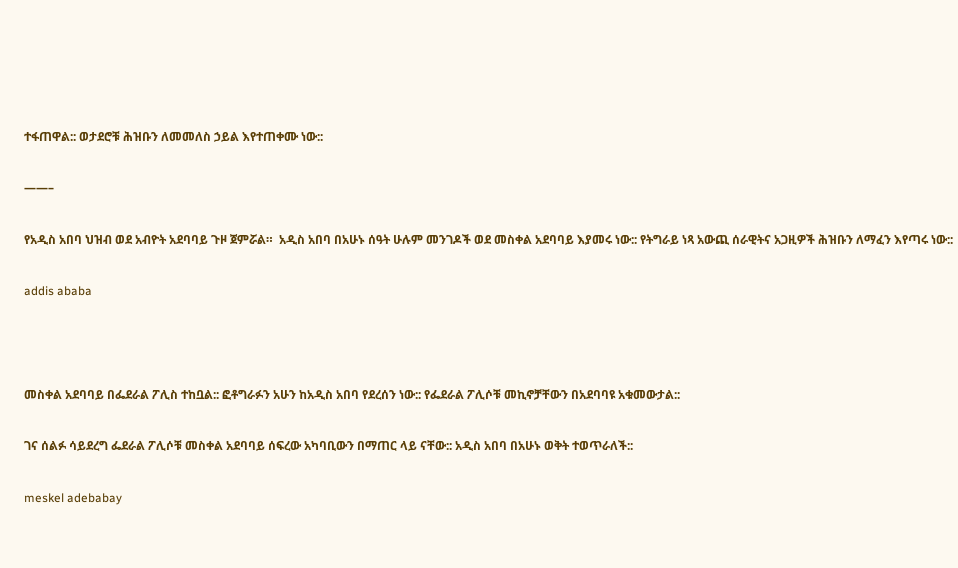ተፋጠዋል:: ወታደሮቹ ሕዝቡን ለመመለስ ኃይል እየተጠቀሙ ነው::

——–

የአዲስ አበባ ህዝብ ወደ አብዮት አደባባይ ጉዞ ጀምሯል።  አዲስ አበባ በአሁኑ ሰዓት ሁሉም መንገዶች ወደ መስቀል አደባባይ እያመሩ ነው:: የትግራይ ነጻ አውጪ ሰራዊትና አጋዚዎች ሕዝቡን ለማፈን እየጣሩ ነው::

addis ababa



መስቀል አደባባይ በፌደራል ፖሊስ ተከቧል:: ፎቶግራፉን አሁን ከአዲስ አበባ የደረሰን ነው:: የፌደራል ፖሊሶቹ መኪኖቻቸውን በአደባባዩ አቁመውታል::

ገና ሰልፉ ሳይደረግ ፌደራል ፖሊሶቹ መስቀል አደባባይ ሰፍረው አካባቢውን በማጠር ላይ ናቸው:: አዲስ አበባ በአሁኑ ወቅት ተወጥራለች::

meskel adebabay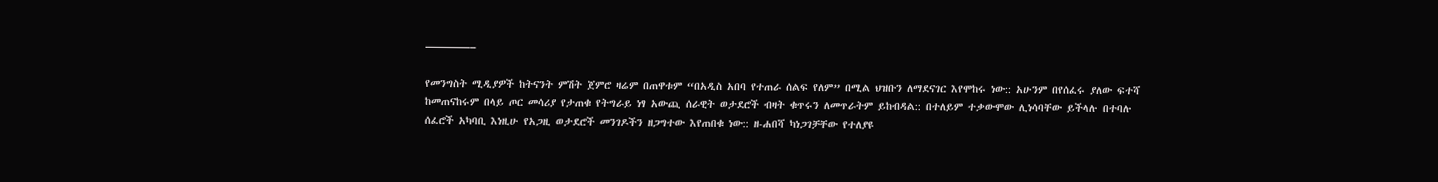————–

የመንግስት ሚዲያዎች ከትናንት ምሽት ጀምሮ ዛሬም በጠዋቱም “በአዲስ አበባ የተጠራ ሰልፍ የለም” በሚል ህዝቡን ለማደናገር እየሞከሩ ነው:: አሁንም በየሰፈሩ ያለው ፍተሻ ከመጠናከሩም በላይ ጦር መሳሪያ የታጠቁ የትግራይ ነፃ አውጪ ሰራዊት ወታደሮች ብዛት ቁጥሩን ለመጥራትም ይከብዳል:: በተለይም ተቃውሞው ሊነሳባቸው ይችላሉ በተባሉ ሰፈሮች አካባቢ እነዚሁ የአጋዚ ወታደሮች መንገዶችን ዘጋግተው እየጠበቁ ነው:: ዘ-ሐበሻ ካነጋገቻቸው የተለያዩ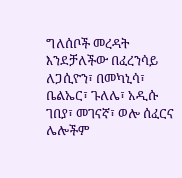ግለሰቦች መረዳት እንደቻለችው በፈረንሳይ ለጋሲዮን፣ በመካኒሳ፣ ቤልኤር፣ ጉለሌ፣ አዲሱ ገበያ፣ መገናኛ፣ ወሎ ሰፈርና ሌሎችም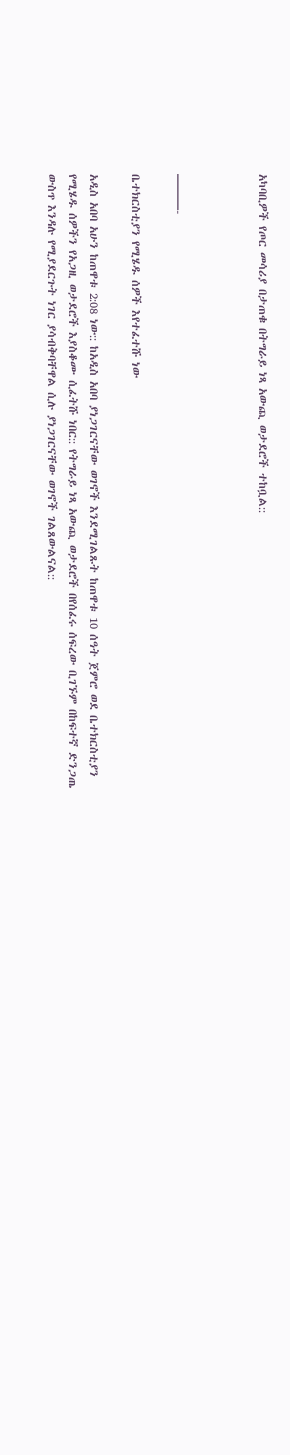አካባቢዎች የጦር መሳሪያ በታጠቁ በትግራይ ነጻ አውጪ ወታደሮች ተከቧል::



———-

ቤተክርስቲያን የሚሄዱ ሰዎች እየተፈተሹ ነው

አዲስ አበባ አሁን ከጠዋቱ 2:08 ነው:: ከአዲስ አበባ ያነጋገርናቸው ወገኖች እንደሚገልጹት ከጠዋቱ 10 ሰዓት ጀምሮ ወደ ቤተክርስቲያን የሚሄዱ ሰዎችን የአጋዚ ወታደሮች እያስቆሙ ሲፈትሹ ነበር:: የትግራይ ነጻ አውጪ ወታደሮች በየሰፈሩ ሰፍረው ቢገኙም በከፍተኛ ድንጋጤ ውስጥ እንዳሉ የሚያደርጉት ነገር ያሳብቅባቸዋል ሲሉ ያነጋገርናቸው ወገኖች ገልጸውልናል::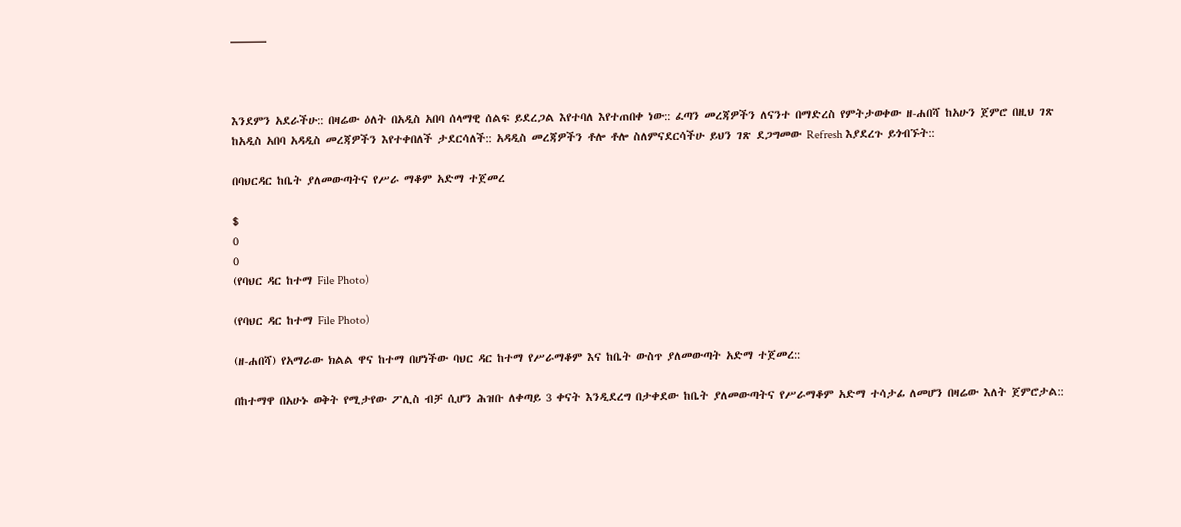———



እንደምን አደራችሁ:: በዛሬው ዕለት በአዲስ አበባ ሰላማዊ ሰልፍ ይደረጋል እየተባለ እየተጠበቀ ነው:: ፈጣን መረጃዎችን ለናንተ በማድረስ የምትታወቀው ዘ-ሐበሻ ከአሁን ጀምሮ በዚህ ገጽ ከአዲስ አበባ አዳዲስ መረጃዎችን እየተቀበለች ታደርሳለች:: አዳዲስ መረጃዎችን ቶሎ ቶሎ ስለምናደርሳችሁ ይህን ገጽ ደጋግመው Refresh እያደረጉ ይጎብኙት::

በባህርዳር ከቤት ያለመውጣትና የሥራ ማቆም አድማ ተጀመረ

$
0
0
(የባህር ዳር ከተማ File Photo)

(የባህር ዳር ከተማ File Photo)

(ዘ-ሐበሻ) የአማራው ክልል ዋና ከተማ በሆነችው ባህር ዳር ከተማ የሥራማቆም እና ከቤት ውስጥ ያለመውጣት አድማ ተጀመረ::

በከተማዋ በአሁኑ ወቅት የሚታየው ፖሊስ ብቻ ሲሆን ሕዝቡ ለቀጣይ 3 ቀናት እንዲደረግ በታቀደው ከቤት ያለመውጣትና የሥራማቆም አድማ ተሳታፊ ለመሆን በዛሬው እለት ጀምሮታል::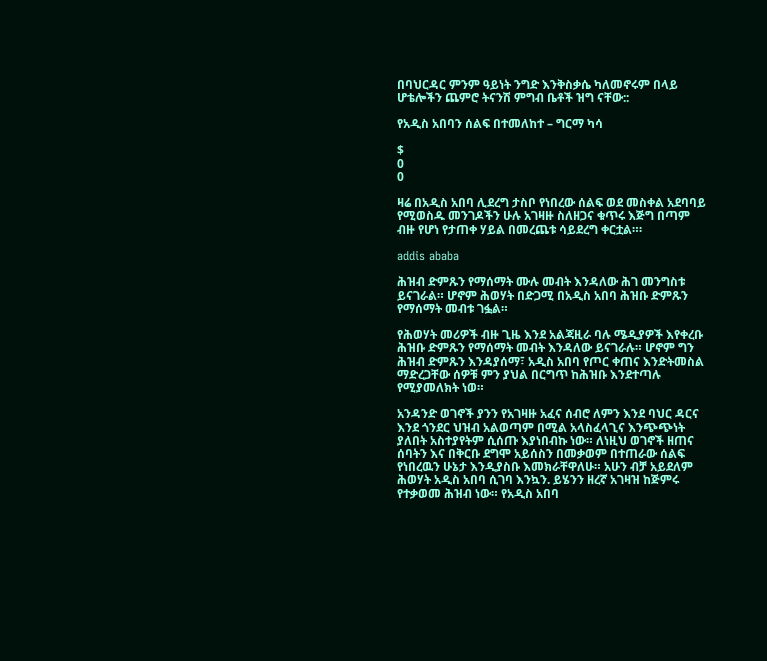በባህርዳር ምንም ዓይነት ንግድ እንቅስቃሴ ካለመኖሩም በላይ ሆቴሎችን ጨምሮ ትናንሽ ምግብ ቤቶች ዝግ ናቸው::

የአዲስ አበባን ሰልፍ በተመለከተ – ግርማ ካሳ

$
0
0

ዛሬ በአዲስ አበባ ሊደረግ ታስቦ የነበረው ሰልፍ ወደ መስቀል አደባባይ የሚወስዱ መንገዶችን ሁሉ አገዛዙ ስለዘጋና ቁጥሩ እጅግ በጣም ብዙ የሆነ የታጠቀ ሃይል በመረጨቱ ሳይደረግ ቀርቷል።፡

addis ababa

ሕዝብ ድምጹን የማሰማት ሙሉ መብት እንዳለው ሕገ መንግስቱ ይናገራል። ሆኖም ሕወሃት በድጋሚ በአዲስ አበባ ሕዝቡ ድምጹን የማሰማት መብቱ ገፏል።

የሕወሃት መሪዎች ብዙ ጊዜ እንደ አልጃዚራ ባሉ ሜዲያዎች እየቀረቡ ሕዝቡ ድምጹን የማሰማት መብት እንዳለው ይናገራሉ። ሆኖም ግን ሕዝብ ድምጹን እንዳያሰማ፣ አዲስ አበባ የጦር ቀጠና እንድትመስል ማድረጋቸው ሰዎቹ ምን ያህል በርግጥ ከሕዝቡ እንደተጣሉ የሚያመለክት ነወ።

አንዳንድ ወገኖች ያንን የአገዛዙ አፈና ሰብሮ ለምን እንደ ባህር ዳርና እንደ ጎንደር ህዝብ አልወጣም በሚል አላስፈላጊና እንጭጭነት ያለበት አስተያየትም ሲሰጡ እያነበብኩ ነው። ለነዚህ ወገኖች ዘጠና ሰባትን እና በቅርቡ ደግሞ አይሰስን በመቃወም በተጠራው ሰልፍ የነበረዉን ሁኔታ እንዲያስቡ እመክራቸዋለሁ። አሁን ብቻ አይደለም ሕወሃት አዲስ አበባ ሲገባ እንኳን. ይሄንን ዘረኛ አገዛዝ ከጅምሩ የተቃወመ ሕዝብ ነው። የአዲስ አበባ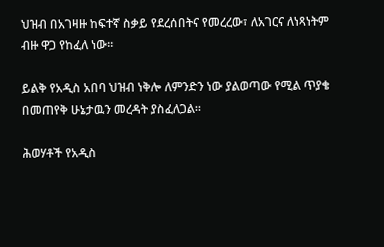ህዝብ በአገዛዙ ከፍተኛ ስቃይ የደረሰበትና የመረረው፣ ለአገርና ለነጻነትም ብዙ ዋጋ የከፈለ ነው።

ይልቅ የአዲስ አበባ ህዝብ ነቅሎ ለምንድን ነው ያልወጣው የሚል ጥያቄ በመጠየቅ ሁኔታዉን መረዳት ያስፈለጋል።

ሕወሃቶች የአዲስ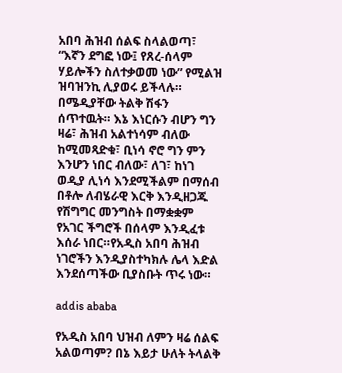አበባ ሕዝብ ሰልፍ ስላልወጣ፣ “እኛን ደግፎ ነው፤ የጸረ-ሰላም ሃይሎችን ስለተቃወመ ነው” የሚልዝ ዝባዝንኪ ሊያወሩ ይችላሉ። በሜዲያቸው ትልቅ ሽፋን ሰጥተዉት። እኔ እነርሱን ብሆን ግን ዛሬ፣ ሕዝብ አልተነሳም ብለው ከሚመጻድቁ፣ ቢነሳ ኖሮ ግን ምን እንሆን ነበር ብለው፣ ለገ፣ ከነገ ወዲያ ሊነሳ እንደሚችልም በማሰብ በቶሎ ለብሄራዊ እርቅ እንዲዘጋጁ የሽግግር መንግስት በማቋቋም የአገር ችግሮች በሰላም እንዲፈቱ እሰራ ነበር።የአዲስ አበባ ሕዝብ ነገሮችን እንዲያስተካክሉ ሌላ እድል እንደሰጣችው ቢያስቡት ጥሩ ነው።

addis ababa

የአዲስ አበባ ህዝብ ለምን ዛሬ ሰልፍ አልወጣም? በኔ እይታ ሁለት ትላልቅ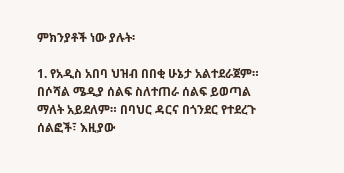ምክንያቶች ነው ያሉት፡

1. የአዲስ አበባ ህዝብ በበቂ ሁኔታ አልተደራጀም። በሶሻል ሜዲያ ሰልፍ ስለተጠራ ሰልፍ ይወጣል ማለት አይደለም። በባህር ዳርና በጎንደር የተደረጉ ሰልፎች፣ እዚያው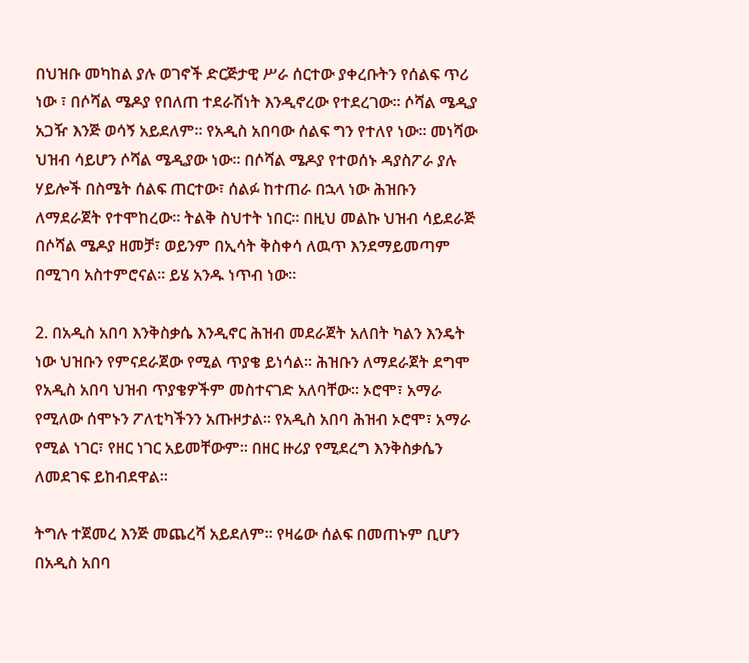በህዝቡ መካከል ያሉ ወገኖች ድርጅታዊ ሥራ ሰርተው ያቀረቡትን የሰልፍ ጥሪ ነው ፣ በሶሻል ሜዶያ የበለጠ ተደራሽነት እንዲኖረው የተደረገው። ሶሻል ሜዲያ አጋዥ እንጅ ወሳኝ አይደለም። የአዲስ አበባው ሰልፍ ግን የተለየ ነው። መነሻው ህዝብ ሳይሆን ሶሻል ሜዲያው ነው። በሶሻል ሜዶያ የተወሰኑ ዳያስፖራ ያሉ ሃይሎች በስሜት ሰልፍ ጠርተው፣ ሰልፉ ከተጠራ በኋላ ነው ሕዝቡን ለማደራጀት የተሞከረው። ትልቅ ስህተት ነበር። በዚህ መልኩ ህዝብ ሳይደራጅ በሶሻል ሜዶያ ዘመቻ፣ ወይንም በኢሳት ቅስቀሳ ለዉጥ እንደማይመጣም በሚገባ አስተምሮናል። ይሄ አንዱ ነጥብ ነው።

2. በአዲስ አበባ እንቅስቃሴ እንዲኖር ሕዝብ መደራጀት አለበት ካልን እንዴት ነው ህዝቡን የምናደራጀው የሚል ጥያቄ ይነሳል። ሕዝቡን ለማደራጀት ደግሞ የአዲስ አበባ ህዝብ ጥያቄዎችም መስተናገድ አለባቸው። ኦሮሞ፣ አማራ የሚለው ሰሞኑን ፖለቲካችንን አጡዞታል። የአዲስ አበባ ሕዝብ ኦሮሞ፣ አማራ የሚል ነገር፣ የዘር ነገር አይመቸውም። በዘር ዙሪያ የሚደረግ እንቅስቃሴን ለመደገፍ ይከብደዋል።

ትግሉ ተጀመረ እንጅ መጨረሻ አይደለም። የዛሬው ሰልፍ በመጠኑም ቢሆን በአዲስ አበባ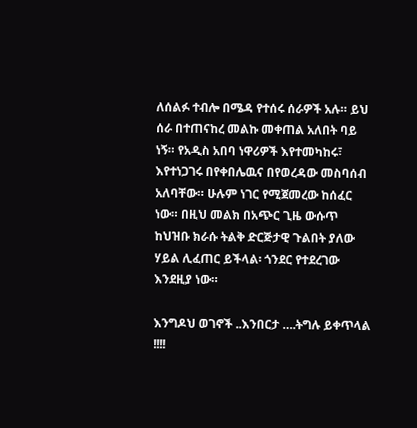ለሰልፉ ተብሎ በሜዳ የተሰሩ ሰራዎች አሉ። ይህ ሰራ በተጠናከረ መልኩ መቀጠል አለበት ባይ ነኝ። የአዲስ አበባ ነዋሪዎች እየተመካከሩ፣ እየተነጋገሩ በየቀበሌዉና በየወረዳው መስባሰብ አለባቸው። ሁሉም ነገር የሚጀመረው ከሰፈር ነው። በዚህ መልክ በአጭር ጊዜ ውሱጥ ከህዝቡ ክራሱ ትልቅ ድርጅታዊ ጉልበት ያለው ሃይል ሊፈጠር ይችላል፡ ጎንደር የተደረገው እንደዚያ ነው።

እንግዶህ ወገኖች ..እንበርታ ….ትግሉ ይቀጥላል !!!!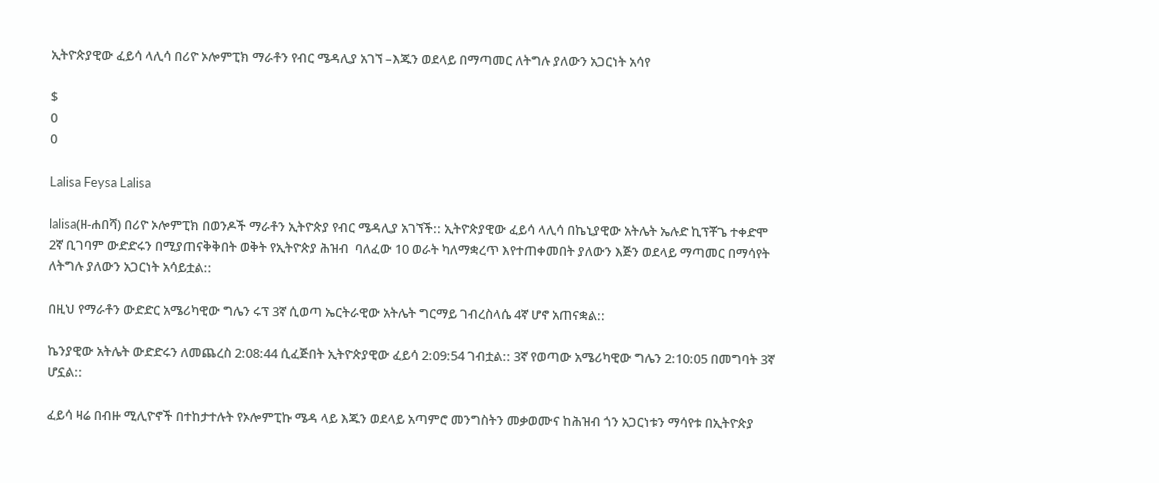ኢትዮጵያዊው ፈይሳ ላሊሳ በሪዮ ኦሎምፒክ ማራቶን የብር ሜዳሊያ አገኘ –እጁን ወደላይ በማጣመር ለትግሉ ያለውን አጋርነት አሳየ

$
0
0

Lalisa Feysa Lalisa

lalisa(ዘ-ሐበሻ) በሪዮ ኦሎምፒክ በወንዶች ማራቶን ኢትዮጵያ የብር ሜዳሊያ አገኘች:: ኢትዮጵያዊው ፈይሳ ላሊሳ በኬኒያዊው አትሌት ኤሉድ ኪፕቾጌ ተቀድሞ 2ኛ ቢገባም ውድድሩን በሚያጠናቅቅበት ወቅት የኢትዮጵያ ሕዝብ  ባለፈው 10 ወራት ካለማቋረጥ እየተጠቀመበት ያለውን እጅን ወደላይ ማጣመር በማሳየት ለትግሉ ያለውን አጋርነት አሳይቷል::

በዚህ የማራቶን ውድድር አሜሪካዊው ግሌን ሩፕ 3ኛ ሲወጣ ኤርትራዊው አትሌት ግርማይ ገብረስላሴ 4ኛ ሆኖ አጠናቋል::

ኬንያዊው አትሌት ውድድሩን ለመጨረስ 2:08:44 ሲፈጅበት ኢትዮጵያዊው ፈይሳ 2:09:54 ገብቷል:: 3ኛ የወጣው አሜሪካዊው ግሌን 2:10:05 በመግባት 3ኛ ሆኗል::

ፈይሳ ዛሬ በብዙ ሚሊዮኖች በተከታተሉት የኦሎምፒኩ ሜዳ ላይ እጁን ወደላይ አጣምሮ መንግስትን መቃወሙና ከሕዝብ ጎን አጋርነቱን ማሳየቱ በኢትዮጵያ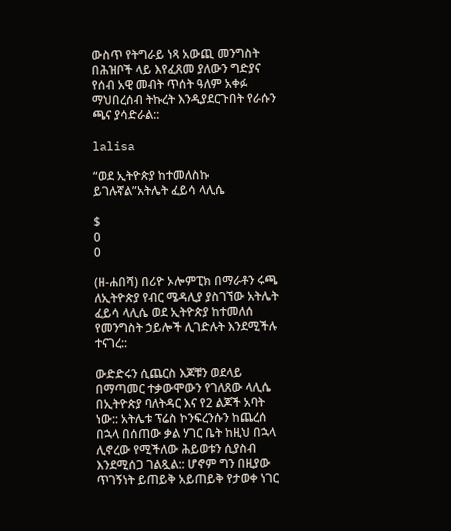ውስጥ የትግራይ ነጻ አውጪ መንግስት በሕዝቦች ላይ እየፈጸመ ያለውን ግድያና የሰብ አዊ መብት ጥሰት ዓለም አቀፉ ማህበረሰብ ትኩረት እንዲያደርጉበት የራሱን ጫና ያሳድራል::

lalisa

“ወደ ኢትዮጵያ ከተመለስኩ ይገሉኛል”አትሌት ፈይሳ ላሊሴ

$
0
0

(ዘ-ሐበሻ) በሪዮ ኦሎምፒክ በማራቶን ሩጫ ለኢትዮጵያ የብር ሜዳሊያ ያስገኘው አትሌት ፈይሳ ላሊሴ ወደ ኢትዮጵያ ከተመለሰ የመንግስት ኃይሎች ሊገድሉት እንደሚችሉ ተናገረ::

ውድድሩን ሲጨርስ እጆቹን ወደላይ በማጣመር ተቃውሞውን የገለጸው ላሊሴ በኢትዮጵያ ባለትዳር እና የ2 ልጆች አባት ነው:: አትሌቱ ፕሬስ ኮንፍረንሱን ከጨረሰ በኋላ በሰጠው ቃል ሃገር ቤት ከዚህ በኋላ ሊኖረው የሚችለው ሕይወቱን ሲያስብ እንደሚሰጋ ገልጿል:: ሆኖም ግን በዚያው ጥገኝነት ይጠይቅ አይጠይቅ የታወቀ ነገር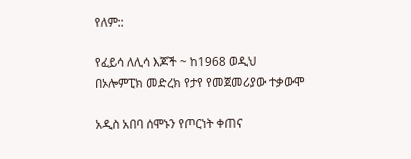የለም::

የፈይሳ ለሊሳ እጆች ~ ከ1968 ወዲህ በኦሎምፒክ መድረክ የታየ የመጀመሪያው ተቃውሞ

አዲስ አበባ ሰሞኑን የጦርነት ቀጠና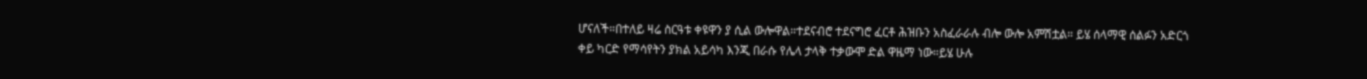ሆናለች።በተለይ ዛሬ ስርዓቱ ቀዩዋን ያ ሲል ውሎዋል።ተደናብሮ ተደናግሮ ፈርቶ ሕዝቡን አስፈራራሉ ብሎ ውሎ አምሽቷል። ይሄ ሰላማዊ ሰልፉን አድርጎ ቀይ ካርድ የማሳየትን ያክል አይሳካ እንጂ በራሱ የሌላ ታላቅ ተቃውሞ ድል ዋዜማ ነው።ይሄ ሁሉ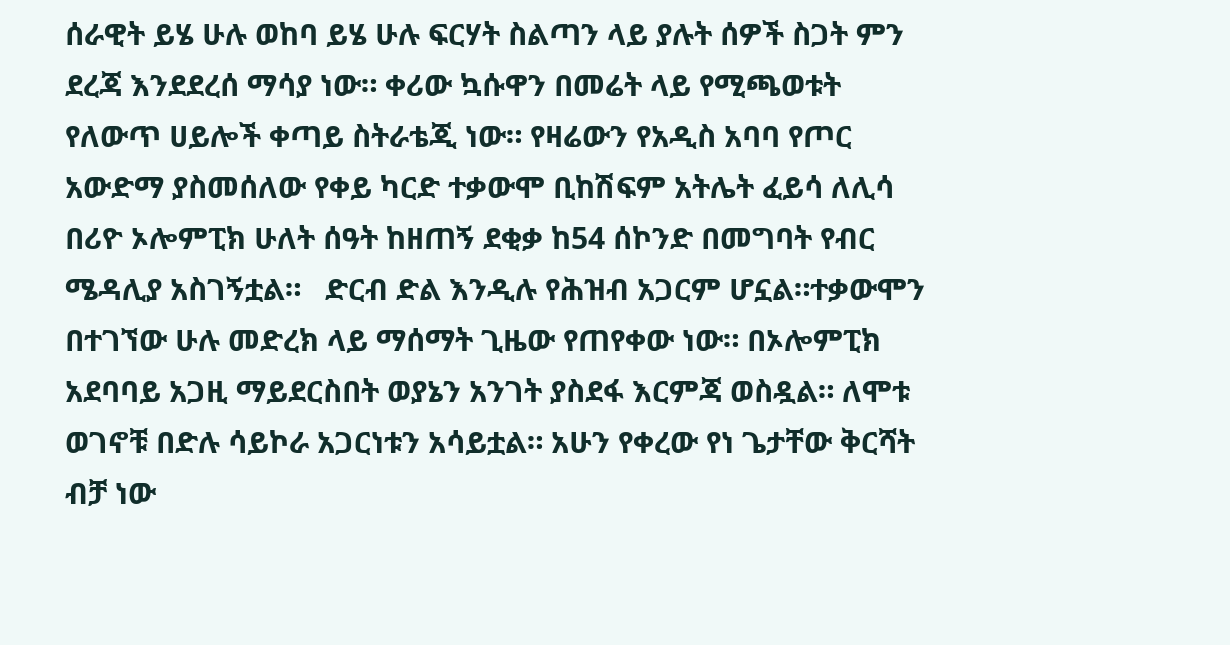ሰራዊት ይሄ ሁሉ ወከባ ይሄ ሁሉ ፍርሃት ስልጣን ላይ ያሉት ሰዎች ስጋት ምን ደረጃ እንደደረሰ ማሳያ ነው። ቀሪው ኳሱዋን በመሬት ላይ የሚጫወቱት የለውጥ ሀይሎች ቀጣይ ስትራቴጂ ነው። የዛሬውን የአዲስ አባባ የጦር አውድማ ያስመሰለው የቀይ ካርድ ተቃውሞ ቢከሽፍም አትሌት ፈይሳ ለሊሳ በሪዮ ኦሎምፒክ ሁለት ሰዓት ከዘጠኝ ደቂቃ ከ54 ሰኮንድ በመግባት የብር ሜዳሊያ አስገኝቷል።   ድርብ ድል እንዲሉ የሕዝብ አጋርም ሆኗል።ተቃውሞን በተገኘው ሁሉ መድረክ ላይ ማሰማት ጊዜው የጠየቀው ነው። በኦሎምፒክ አደባባይ አጋዚ ማይደርስበት ወያኔን አንገት ያስደፋ እርምጃ ወስዷል። ለሞቱ ወገኖቹ በድሉ ሳይኮራ አጋርነቱን አሳይቷል። አሁን የቀረው የነ ጌታቸው ቅርሻት ብቻ ነው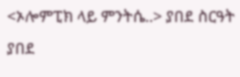<ኦሎምፒክ ላይ ምንትሴ..> ያበደ ስርዓት ያበደ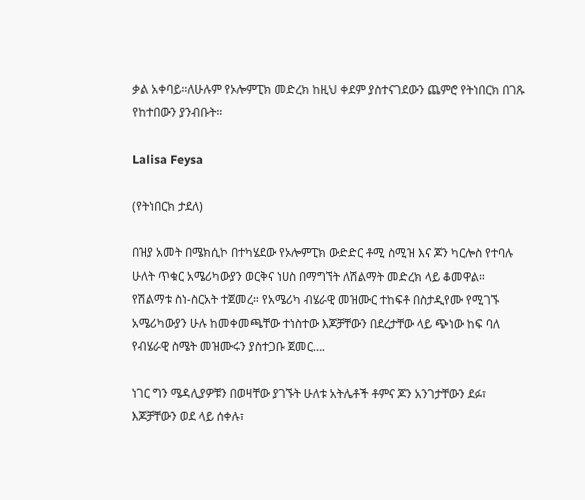ቃል አቀባይ።ለሁሉም የኦሎምፒክ መድረክ ከዚህ ቀደም ያስተናገደውን ጨምሮ የትነበርክ በገጹ የከተበውን ያንብቡት።

Lalisa Feysa

(የትነበርክ ታደለ)

በዝያ አመት በሜክሲኮ በተካሄደው የኦሎምፒክ ውድድር ቶሚ ስሚዝ እና ጆን ካርሎስ የተባሉ ሁለት ጥቁር አሜሪካውያን ወርቅና ነሀስ በማግኘት ለሽልማት መድረክ ላይ ቆመዋል። የሽልማቱ ስነ-ስርአት ተጀመረ። የአሜሪካ ብሄራዊ መዝሙር ተከፍቶ በስታዲየሙ የሚገኙ አሜሪካውያን ሁሉ ከመቀመጫቸው ተነስተው እጆቻቸውን በደረታቸው ላይ ጭነው ከፍ ባለ የብሄራዊ ስሜት መዝሙሩን ያስተጋቡ ጀመር….

ነገር ግን ሜዳሊያዎቹን በወዛቸው ያገኙት ሁለቱ አትሌቶች ቶምና ጆን አንገታቸውን ደፉ፣ እጆቻቸውን ወደ ላይ ሰቀሉ፣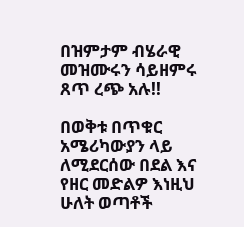በዝምታም ብሄራዊ መዝሙሩን ሳይዘምሩ ጸጥ ረጭ አሉ!!

በወቅቱ በጥቁር አሜሪካውያን ላይ ለሚደርሰው በደል እና የዘር መድልዎ እነዚህ ሁለት ወጣቶች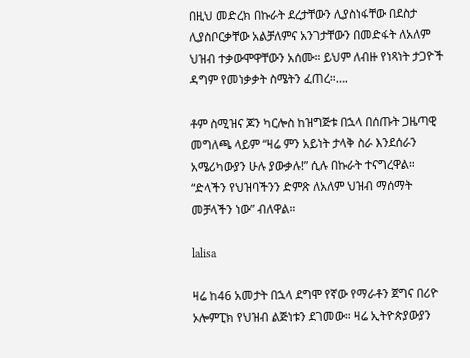በዚህ መድረክ በኩራት ደረታቸውን ሊያስነፋቸው በደስታ ሊያስቦርቃቸው አልቻለምና አንገታቸውን በመድፋት ለአለም ህዝብ ተቃውሞዋቸውን አሰሙ። ይህም ለብዙ የነጻነት ታጋዮች ዳግም የመነቃቃት ስሜትን ፈጠረ።….

ቶም ስሚዝና ጆን ካርሎስ ከዝግጅቱ በኋላ በሰጡት ጋዜጣዊ መግለጫ ላይም “ዛሬ ምን አይነት ታላቅ ስራ እንደሰራን አሜሪካውያን ሁሉ ያውቃሉ!” ሲሉ በኩራት ተናግረዋል። “ድላችን የህዝባችንን ድምጽ ለአለም ህዝብ ማሰማት መቻላችን ነው” ብለዋል።

lalisa

ዛሬ ከ46 አመታት በኋላ ደግሞ የኛው የማራቶን ጀግና በሪዮ ኦሎምፒክ የህዝብ ልጅነቱን ደገመው። ዛሬ ኢትዮጵያውያን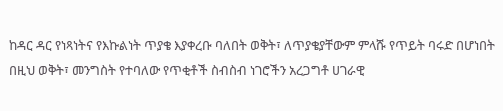ከዳር ዳር የነጻነትና የእኩልነት ጥያቄ እያቀረቡ ባለበት ወቅት፣ ለጥያቄያቸውም ምላሹ የጥይት ባሩድ በሆነበት በዚህ ወቅት፣ መንግስት የተባለው የጥቂቶች ስብስብ ነገሮችን አረጋግቶ ሀገራዊ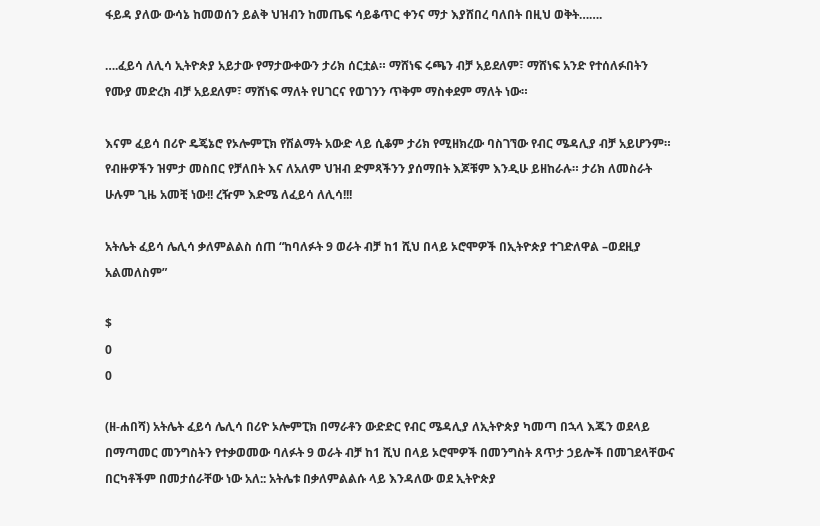ፋይዳ ያለው ውሳኔ ከመወሰን ይልቅ ህዝብን ከመጤፍ ሳይቆጥር ቀንና ማታ እያሸበረ ባለበት በዚህ ወቅት…….

….ፈይሳ ለሊሳ ኢትዮጵያ አይታው የማታውቀውን ታሪክ ሰርቷል። ማሸነፍ ሩጫን ብቻ አይደለም፣ ማሸነፍ አንድ የተሰለፉበትን የሙያ መድረክ ብቻ አይደለም፣ ማሸነፍ ማለት የሀገርና የወገንን ጥቅም ማስቀደም ማለት ነው።

እናም ፈይሳ በሪዮ ዴጄኔሮ የኦሎምፒክ የሽልማት አውድ ላይ ሲቆም ታሪክ የሚዘክረው ባስገኘው የብር ሜዳሊያ ብቻ አይሆንም። የብዙዎችን ዝምታ መስበር የቻለበት እና ለአለም ህዝብ ድምጻችንን ያሰማበት እጆቹም እንዲሁ ይዘከራሉ። ታሪክ ለመስራት ሁሉም ጊዜ አመቺ ነው!! ረዥም እድሜ ለፈይሳ ለሊሳ!!!

አትሌት ፈይሳ ሌሊሳ ቃለምልልስ ሰጠ “ከባለፉት 9 ወራት ብቻ ከ1 ሺህ በላይ ኦሮሞዎች በኢትዮጵያ ተገድለዋል –ወደዚያ አልመለስም”

$
0
0

(ዘ-ሐበሻ) አትሌት ፈይሳ ሌሊሳ በሪዮ ኦሎምፒክ በማራቶን ውድድር የብር ሜዳሊያ ለኢትዮጵያ ካመጣ በኋላ እጁን ወደላይ በማጣመር መንግስትን የተቃወመው ባለፉት 9 ወራት ብቻ ከ1 ሺህ በላይ ኦሮሞዎች በመንግስት ጸጥታ ኃይሎች በመገደላቸውና በርካቶችም በመታሰራቸው ነው አለ:: አትሌቱ በቃለምልልሱ ላይ እንዳለው ወደ ኢትዮጵያ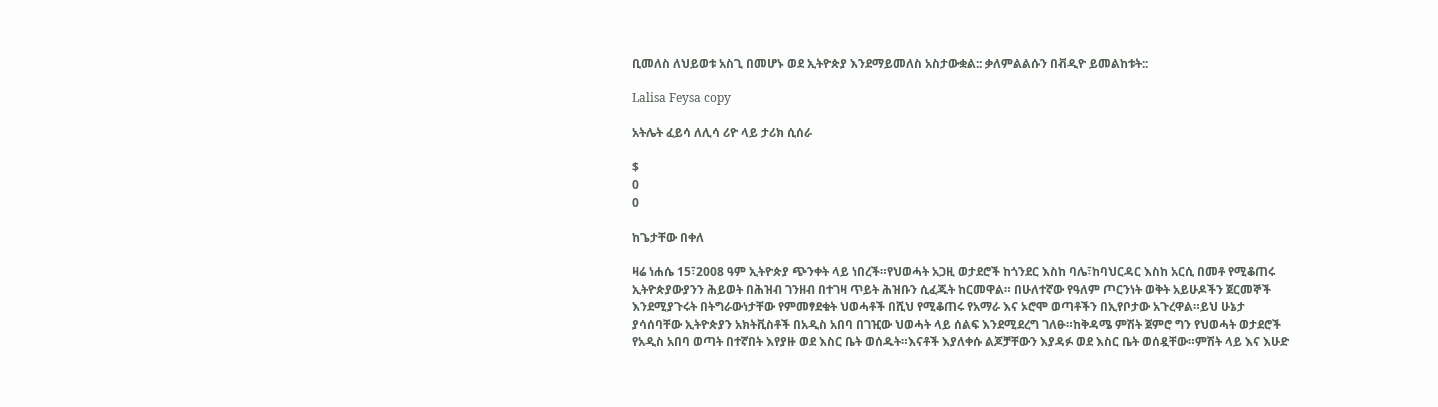ቢመለስ ለህይወቱ አስጊ በመሆኑ ወደ ኢትዮጵያ እንደማይመለስ አስታውቋል:: ቃለምልልሱን በቭዲዮ ይመልከቱት::

Lalisa Feysa copy

አትሌት ፈይሳ ለሊሳ ሪዮ ላይ ታሪክ ሲሰራ

$
0
0

ከጌታቸው በቀለ

ዛሬ ነሐሴ 15፣2008 ዓም ኢትዮጵያ ጭንቀት ላይ ነበረች።የህወሓት አጋዚ ወታደሮች ከጎንደር እስከ ባሌ፣ከባህርዳር እስከ አርሲ በመቶ የሚቆጠሩ ኢትዮጵያውያንን ሕይወት በሕዝብ ገንዘብ በተገዛ ጥይት ሕዝቡን ሲፈጁት ከርመዋል። በሁለተኛው የዓለም ጦርንነት ወቅት አይሁዶችን ጀርመኞች እንደሚያጉሩት በትግራውነታቸው የምመፃደቁት ህወሓቶች በሺህ የሚቆጠሩ የአማራ እና ኦሮሞ ወጣቶችን በኢየቦታው አጉረዋል።ይህ ሁኔታ ያሳሰባቸው ኢትዮጵያን አክትቪስቶች በአዲስ አበባ በገዢው ህወሓት ላይ ሰልፍ እንደሚደረግ ገለፁ።ከቅዳሜ ምሽት ጀምሮ ግን የህወሓት ወታደሮች የአዲስ አበባ ወጣት በተኛበት እየያዙ ወደ እስር ቤት ወሰዱት።እናቶች እያለቀሱ ልጆቻቸውን እያዳፉ ወደ እስር ቤት ወሰዷቸው።ምሽት ላይ እና እሁድ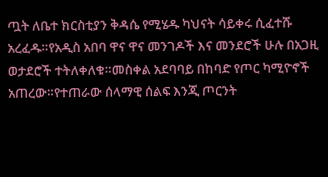ጧት ለቤተ ክርስቲያን ቅዳሴ የሚሄዱ ካህናት ሳይቀሩ ሲፈተሹ አረፈዱ።የአዲስ አበባ ዋና ዋና መንገዶች እና መንደሮች ሁሉ በአጋዚ ወታደሮች ተትለቀለቁ።መስቀል አደባባይ በከባድ የጦር ካሚዮኖች አጠረው።የተጠራው ሰላማዊ ሰልፍ እንጂ ጦርንት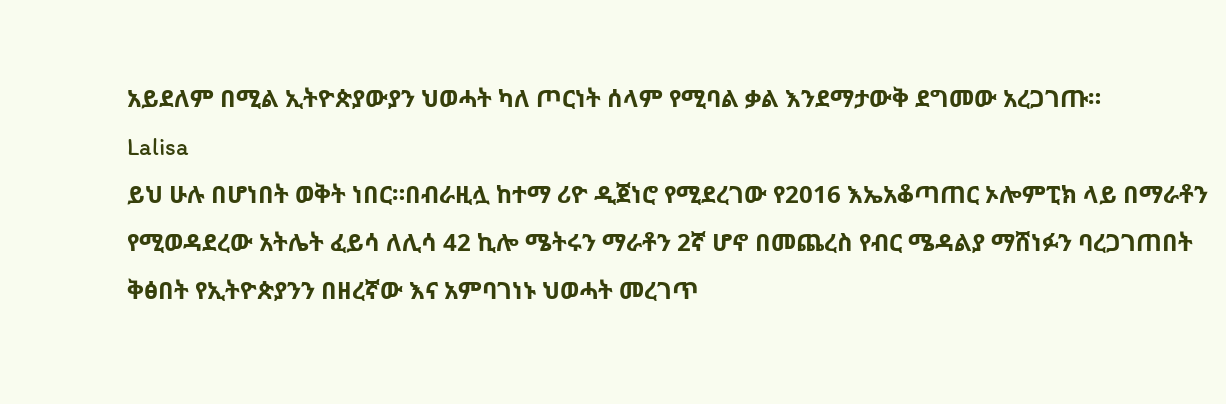አይደለም በሚል ኢትዮጵያውያን ህወሓት ካለ ጦርነት ሰላም የሚባል ቃል እንደማታውቅ ደግመው አረጋገጡ።
Lalisa
ይህ ሁሉ በሆነበት ወቅት ነበር።በብራዚሏ ከተማ ሪዮ ዲጀነሮ የሚደረገው የ2016 እኤአቆጣጠር ኦሎምፒክ ላይ በማራቶን የሚወዳደረው አትሌት ፈይሳ ለሊሳ 42 ኪሎ ሜትሩን ማራቶን 2ኛ ሆኖ በመጨረስ የብር ሜዳልያ ማሸነፉን ባረጋገጠበት ቅፅበት የኢትዮጵያንን በዘረኛው እና አምባገነኑ ህወሓት መረገጥ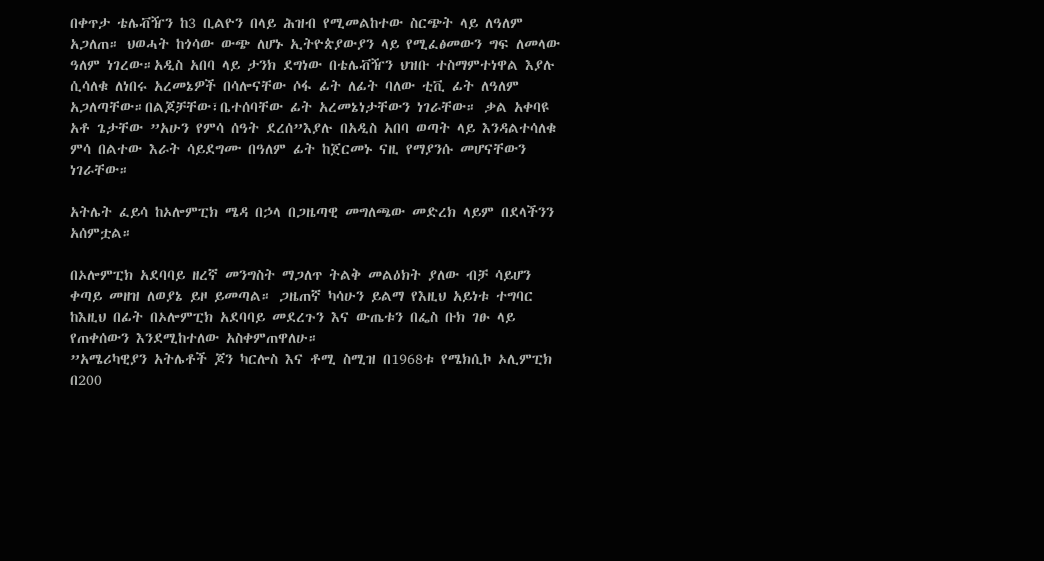በቀጥታ ቴሌቭዥን ከ3 ቢልዮን በላይ ሕዝብ የሚመልከተው ስርጭት ላይ ለዓለም አጋለጠ። ህወሓት ከጎሳው ውጭ ለሆኑ ኢትዮጵያውያን ላይ የሚፈፅመውን ግፍ ለመላው ዓለም ነገረው።አዲስ አበባ ላይ ታንክ ደግነው በቴሌቭዥን ህዝቡ ተስማምተነዋል እያሉ ሲሳለቁ ለነበሩ አረመኔዎች በሳሎናቸው ሶፋ ፊት ለፊት ባለው ቲቪ ፊት ለዓለም አጋለጣቸው።በልጆቻቸው፣ቤተሰባቸው ፊት አረመኔነታቸውን ነገራቸው። ቃል አቀባዩ አቶ ጌታቸው ”አሁን የምሳ ሰዓት ደረሰ”እያሉ በአዲስ አበባ ወጣት ላይ እንዳልተሳለቁ ምሳ በልተው እራት ሳይደግሙ በዓለም ፊት ከጀርመኑ ናዚ የማያንሱ መሆናቸውን ነገራቸው።

አትሌት ፈይሳ ከኦሎምፒክ ሜዳ በኃላ በጋዜጣዊ መግለጫው መድረክ ላይም በደላችንን አሰምቷል።

በኦሎምፒክ አደባባይ ዘረኛ መንግስት ማጋለጥ ትልቅ መልዕክት ያለው ብቻ ሳይሆን ቀጣይ መዘዝ ለወያኔ ይዞ ይመጣል። ጋዜጠኛ ካሳሁን ይልማ የእዚህ አይነቱ ተግባር ከእዚህ በፊት በኦሎምፒክ አደባባይ መደረጉን እና ውጤቱን በፌስ ቡክ ገፁ ላይ የጠቀሰውን እንደሚከተለው አስቀምጠዋለሁ።
”አሜሪካዊያን አትሌቶች ጆን ካርሎስ እና ቶሚ ስሚዝ በ1968ቱ የሜክሲኮ ኦሊምፒክ በ200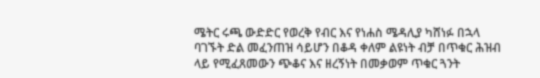ሜትር ሩጫ ውድድር የወረቅ የብር እና የነሐስ ሜዳሊያ ካሸነፉ በኋላ ባገኙት ድል መፈንጠዝ ሳይሆን በቆዳ ቀለም ልዩነት ብቻ በጥቁር ሕዝብ ላይ የሚፈጸመውን ጭቆና እና ዘረኝነት በመቃወም ጥቁር ጓንት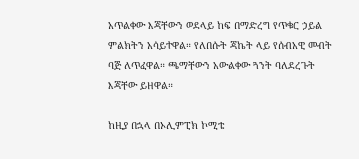አጥልቀው እጃቸውን ወደላይ ከፍ በማድረግ የጥቁር ኃይል ምልክትን አሳይተዋል። የለበሱት ጃኬት ላይ የሰብአዊ መብት ባጅ ለጥፈዋል። ጫማቸውን አውልቀው ጓንት ባለደረጉት እጃቸው ይዘዋል።

ከዚያ በኋላ በኦሊምፒክ ኮሚቴ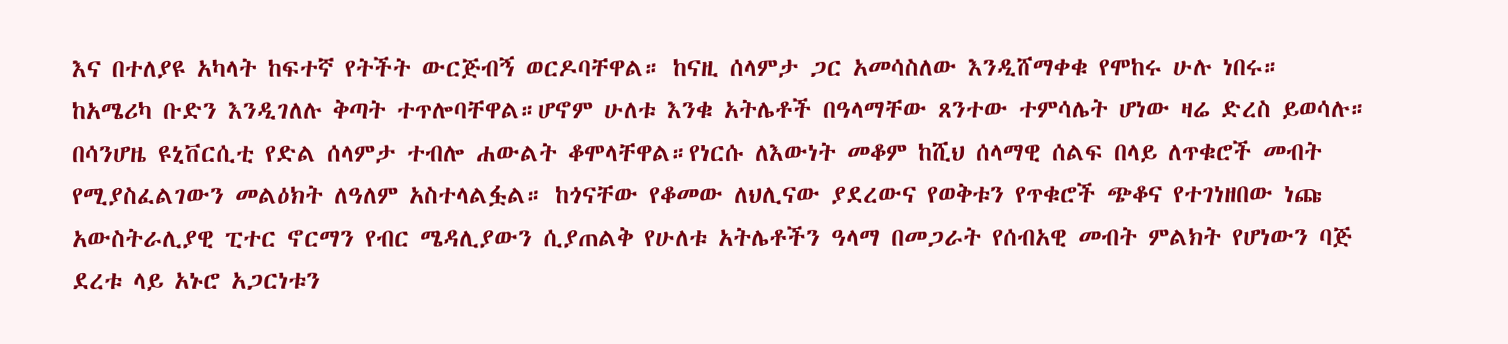እና በተለያዩ አካላት ከፍተኛ የትችት ውርጅብኝ ወርዶባቸዋል። ከናዚ ሰላምታ ጋር አመሳስለው እንዲሸማቀቁ የሞከሩ ሁሉ ነበሩ። ከአሜሪካ ቡድን እንዲገለሉ ቅጣት ተጥሎባቸዋል።ሆኖም ሁለቱ እንቁ አትሌቶች በዓላማቸው ጸንተው ተምሳሌት ሆነው ዛሬ ድረስ ይወሳሉ። በሳንሆዜ ዩኒቨርሲቲ የድል ሰላምታ ተብሎ ሐውልት ቆሞላቸዋል።የነርሱ ለእውነት መቆም ከሺህ ሰላማዊ ሰልፍ በላይ ለጥቁሮች መብት የሚያስፈልገውን መልዕክት ለዓለም አስተላልፏል። ከጎናቸው የቆመው ለህሊናው ያደረውና የወቅቱን የጥቁሮች ጭቆና የተገነዘበው ነጩ አውስትራሊያዊ ፒተር ኖርማን የብር ሜዳሊያውን ሲያጠልቅ የሁለቱ አትሌቶችን ዓላማ በመጋራት የሰብአዊ መብት ምልክት የሆነውን ባጅ ደረቱ ላይ አኑሮ አጋርነቱን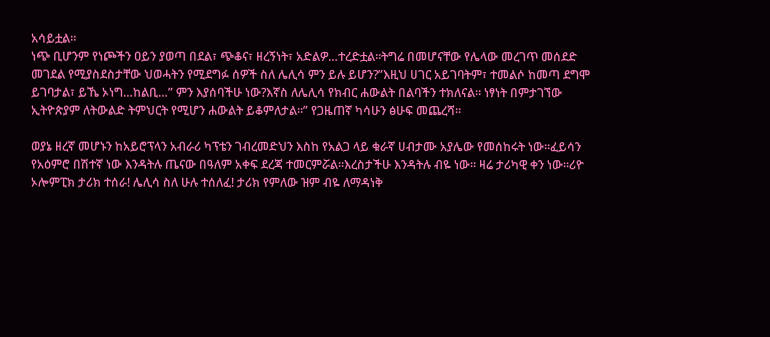አሳይቷል።
ነጭ ቢሆንም የነጮችን ዐይን ያወጣ በደል፣ ጭቆና፣ ዘረኝነት፣ አድልዎ…ተረድቷል።ትግሬ በመሆናቸው የሌላው መረገጥ መሰደድ መገደል የሚያስደስታቸው ህወሓትን የሚደግፉ ሰዎች ስለ ሌሊሳ ምን ይሉ ይሆን?”እዚህ ሀገር አይገባትም፣ ተመልሶ ከመጣ ደግሞ ይገባታል፣ ይኼ ኦነግ…ከልቢ…” ምን እያሰባችሁ ነው?እኛስ ለሌሊሳ የክብር ሐውልት በልባችን ተክለናል። ነፃነት በምታገኘው ኢትዮጵያም ለትውልድ ትምህርት የሚሆን ሐውልት ይቆምለታል።” የጋዜጠኛ ካሳሁን ፅሁፍ መጨረሻ።

ወያኔ ዘረኛ መሆኑን ከአይሮፕላን አብራሪ ካፕቴን ገብረመድህን እስከ የአልጋ ላይ ቁራኛ ሀብታሙ አያሌው የመሰከሩት ነው።ፈይሳን የአዕምሮ በሽተኛ ነው እንዳትሉ ጤናው በዓለም አቀፍ ደረጃ ተመርምሯል።እረስታችሁ እንዳትሉ ብዬ ነው። ዛሬ ታሪካዊ ቀን ነው።ሪዮ ኦሎምፒክ ታሪክ ተሰራ! ሌሊሳ ስለ ሁሉ ተሰለፈ! ታሪክ የምለው ዝም ብዬ ለማዳነቅ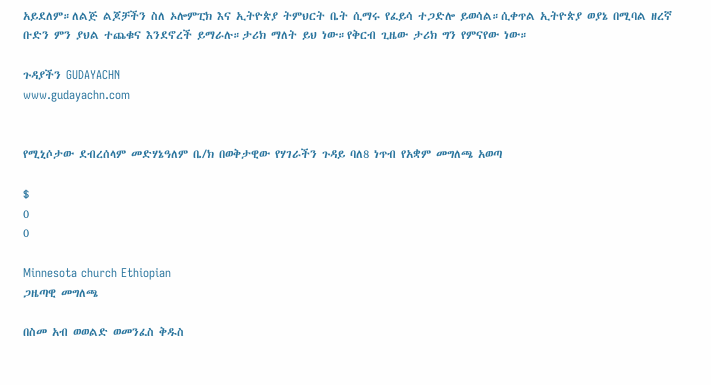አይደለም።ለልጅ ልጆቻችን ስለ ኦሎምፒክ እና ኢትዮጵያ ትምህርት ቤት ሲማሩ የፈይሳ ተጋድሎ ይወሳል።ሲቀጥል ኢትዮጵያ ወያኔ በሚባል ዘረኛ ቡድን ምን ያህል ተጨቁና እንደኖረች ይማራሉ።ታሪክ ማለት ይህ ነው።የቅርብ ጊዜው ታሪክ ግን የምናየው ነው።

ጉዳያችን GUDAYACHN
www.gudayachn.com


የሚኒሶታው ደብረሰላም መድሃኔዓለም ቤ/ክ በወቅታዊው የሃገራችን ጉዳይ ባለ8 ነጥብ የአቋም መግለጫ አወጣ

$
0
0

Minnesota church Ethiopian
ጋዜጣዊ መግለጫ

በስመ አብ ወወልድ ወመንፈስ ቅዱስ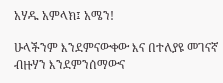አሃዱ አምላክ፤ አሜን!

ሁላችንም እንደምናውቀው እና በተለያዩ መገናኛ ብዙሃን እንደምንሰማውና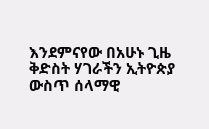እንደምናየው በአሁኑ ጊዜ ቅድስት ሃገራችን ኢትዮጵያ ውስጥ ሰላማዊ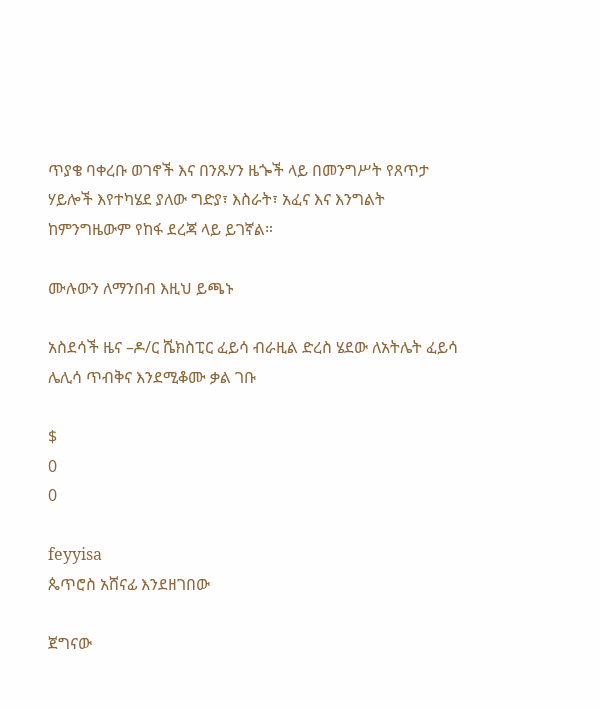ጥያቄ ባቀረቡ ወገኖች እና በንጹሃን ዜጐች ላይ በመንግሥት የጸጥታ ሃይሎች እየተካሄደ ያለው ግድያ፣ እስራት፣ አፈና እና እንግልት ከምንግዜውም የከፋ ደረጃ ላይ ይገኛል።

ሙሉውን ለማንበብ እዚህ ይጫኑ

አስደሳች ዜና –ዶ/ር ሼክስፒር ፈይሳ ብራዚል ድረስ ሄደው ለአትሌት ፈይሳ ሌሊሳ ጥብቅና እንደሚቆሙ ቃል ገቡ

$
0
0

feyyisa
ጴጥሮስ አሸናፊ እንደዘገበው

ጀግናው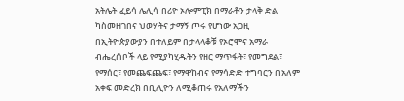አትሌት ፈይሳ ሌሊሳ በሪዮ ኦሎምፒክ በማራቶን ታላቅ ድል ካስመዘገበና ህወሃትና ታማኝ ጦሩ የሆነው አጋዚ በኢትዮጵያውያን በተለይም በታላላቆቹ የኦሮሞና አማራ ብሔረሰቦች ላይ የሚያካሂዱትን የዘር ማጥፋት፣ የመግደል፣ የማሰር፣ የመጨፍጨፍ፣ የማዋከብና የማሳድድ ተግባርን በአለም አቀፍ መድረክ በቢሊዮን ለሚቆጠሩ የአለማችን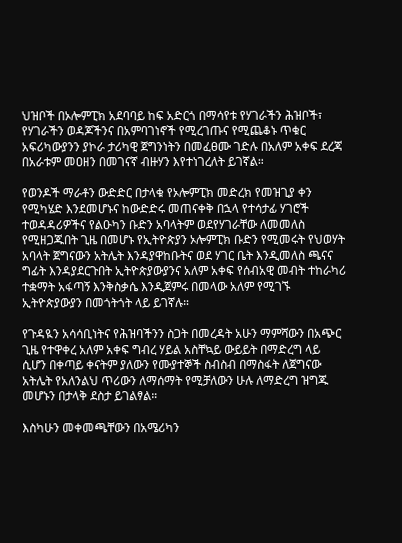ህዝቦች በኦሎምፒክ አደባባይ ከፍ አድርጎ በማሳየቱ የሃገራችን ሕዝቦች፣ የሃገራችን ወዳጆችንና በአምባገነኖች የሚረገጡና የሚጨቆኑ ጥቁር አፍሪካውያንን ያኮራ ታሪካዊ ጀግንነትን በመፈፀሙ ገድሉ በአለም አቀፍ ደረጃ በአራቱም መዐዘን በመገናኛ ብዙሃን እየተነገረለት ይገኛል።

የወንዶች ማራቶን ውድድር በታላቁ የኦሎምፒክ መድረክ የመዝጊያ ቀን የሚካሄድ እንደመሆኑና ከውድድሩ መጠናቀቅ በኋላ የተሳታፊ ሃገሮች ተወዳዳሪዎችና የልዑካን ቡድን አባላትም ወደየሃገራቸው ለመመለስ የሚዘጋጁበት ጊዜ በመሆኑ የኢትዮጵያን ኦሎምፒክ ቡድን የሚመሩት የህወሃት አባላት ጀግናውን አትሌት እንዳያዋከቡትና ወደ ሃገር ቤት እንዲመለስ ጫናና ግፊት እንዳያደርጉበት ኢትዮጵያውያንና አለም አቀፍ የሰብአዊ መብት ተከራካሪ ተቋማት አፋጣኝ እንቅስቃሴ እንዲጀምሩ በመላው አለም የሚገኙ ኢትዮጵያውያን በመጎትጎት ላይ ይገኛሉ።

የጉዳዪን አሳሳቢነትና የሕዝባችንን ስጋት በመረዳት አሁን ማምሻውን በአጭር ጊዜ የተዋቀረ አለም አቀፍ ግብረ ሃይል አስቸኳይ ውይይት በማድረግ ላይ ሲሆን በቀጣይ ቀናትም ያለውን የሙያተኞች ስብስብ በማስፋት ለጀግናው አትሌት የአለንልህ ጥሪውን ለማሰማት የሚቻለውን ሁሉ ለማድረግ ዝግጁ መሆኑን በታላቅ ደስታ ይገልፃል።

እስካሁን መቀመጫቸውን በአሜሪካን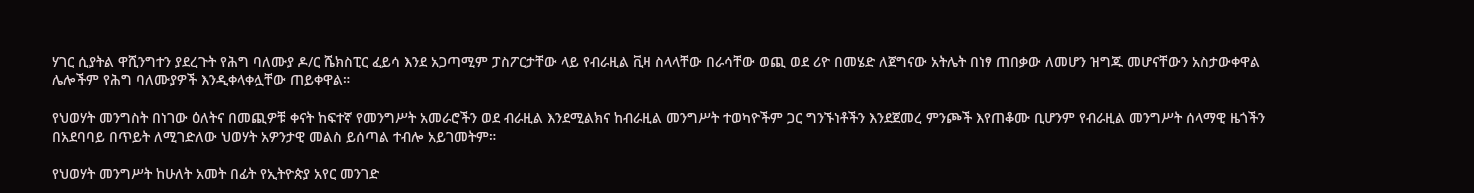ሃገር ሲያትል ዋሺንግተን ያደረጉት የሕግ ባለሙያ ዶ/ር ሼክስፒር ፈይሳ እንደ አጋጣሚም ፓስፖርታቸው ላይ የብራዚል ቪዛ ስላላቸው በራሳቸው ወጪ ወደ ሪዮ በመሄድ ለጀግናው አትሌት በነፃ ጠበቃው ለመሆን ዝግጁ መሆናቸውን አስታውቀዋል ሌሎችም የሕግ ባለሙያዎች እንዲቀላቀሏቸው ጠይቀዋል።

የህወሃት መንግስት በነገው ዕለትና በመጪዎቹ ቀናት ከፍተኛ የመንግሥት አመራሮችን ወደ ብራዚል እንደሚልክና ከብራዚል መንግሥት ተወካዮችም ጋር ግንኙነቶችን እንደጀመረ ምንጮች እየጠቆሙ ቢሆንም የብራዚል መንግሥት ሰላማዊ ዜጎችን በአደባባይ በጥይት ለሚገድለው ህወሃት አዎንታዊ መልስ ይሰጣል ተብሎ አይገመትም።

የህወሃት መንግሥት ከሁለት አመት በፊት የኢትዮጵያ አየር መንገድ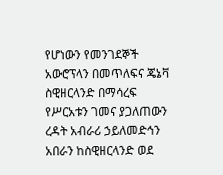የሆነውን የመንገደኞች አውሮፕላን በመጥለፍና ጄኔቫ ስዊዘርላንድ በማሳረፍ የሥርአቱን ገመና ያጋለጠውን ረዳት አብራሪ ኃይለመድኅን አበራን ከስዊዘርላንድ ወደ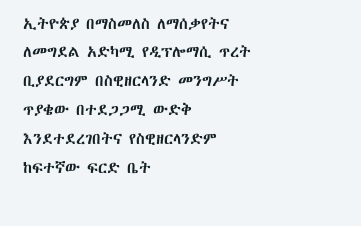ኢትዮጵያ በማስመለስ ለማሰቃየትና ለመግደል አድካሚ የዲፕሎማሲ ጥረት ቢያደርግም በስዊዘርላንድ መንግሥት ጥያቄው በተደጋጋሚ ውድቅ እንደተደረገበትና የስዊዘርላንድም ከፍተኛው ፍርድ ቤት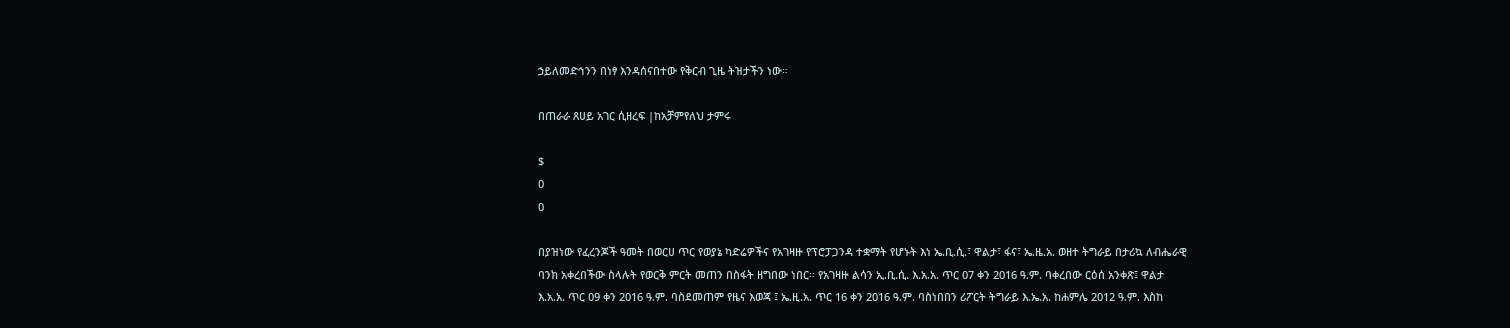ኃይለመድኅንን በነፃ እንዳሰናበተው የቅርብ ጊዜ ትዝታችን ነው።

በጠራራ ጸሀይ አገር ሲዘረፍ |ከአቻምየለህ ታምሩ

$
0
0

በያዝነው የፈረንጆች ዓመት በወርሀ ጥር የወያኔ ካድሬዎችና የአገዛዙ የፕሮፓጋንዳ ተቋማት የሆኑት እነ ኤ.ቢ.ሲ.፣ ዋልታ፣ ፋና፣ ኤ.ዜ.አ. ወዘተ ትግራይ በታሪኳ ለብሔራዊ ባንክ አቀረበችው ስላሉት የወርቅ ምርት መጠን በስፋት ዘግበው ነበር። የአገዛዙ ልሳን ኢ.ቢ.ሲ. እ.አ.አ. ጥር 07 ቀን 2016 ዓ.ም. ባቀረበው ርዕሰ አንቀጽ፤ ዋልታ እ.አ.አ. ጥር 09 ቀን 2016 ዓ.ም. ባስደመጠም የዜና እወጃ ፤ ኤ.ዚ.አ. ጥር 16 ቀን 2016 ዓ.ም. ባስነበበን ሪፖርት ትግራይ እ.ኤ.አ. ከሐምሌ 2012 ዓ.ም. እስከ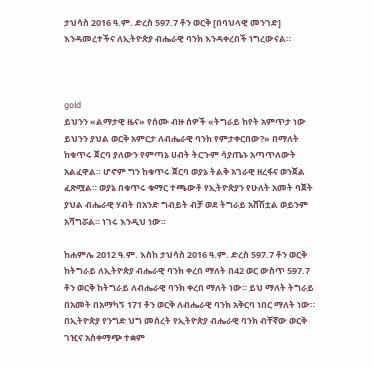ታህሳስ 2016 ዓ.ም. ድረስ 597.7 ቶን ወርቅ [በባህላዊ መንገድ] እንዳመረተችና ለኢትዮጵያ ብሔራዊ ባንክ እንዳቀረበች ነግረውናል።



gold
ይህንን «ልማታዊ ዜና» የሰሙ ብዙ ሰዎች «ትግራይ ከየት አምጥታ ነው ይህንን ያህል ወርቅ አምርታ ለብሔራዊ ባንክ የምታቀርበው?» በማለት ከቁጥሩ ጀርባ ያለውን የምጣኔ ሀብት ትርጉም ሳያጤኑ አጣጥለውት አልፈዋል። ሆኖም ግን ከቁጥሩ ጀርባ ወያኔ ትልቅ አገራዊ ዘረፋና ወንጀል ፈጽሟል። ወያኔ በቁጥሩ ቁማር ተጫውቶ የኢትዮጵያን የሁለት አመት ባጀት ያህል ብሔራዊ ሃብት በአንድ ግብይት ብቻ ወደ ትግራይ አሸሽቷል ወይንም አሻግሯል። ነገሩ እንዲህ ነው።

ከሐምሌ 2012 ዓ.ም. እስከ ታህሳስ 2016 ዓ.ም. ድረስ 597.7 ቶን ወርቅ ከትግራይ ለኢትዮጵያ ብሔራዊ ባንክ ቀረበ ማለት በ42 ወር ውስጥ 597.7 ቶን ወርቅ ከትግራይ ለብሔራዊ ባንክ ቀረበ ማለት ነው። ይህ ማለት ትግራይ በአመት በአማካኝ 171 ቶን ወርቅ ለብሔራዊ ባንክ አቅርባ ነበር ማለት ነው። በኢትዮጵያ የንግድ ህግ መሰረት የኢትዮጵያ ብሔራዊ ባንክ ብቸኛው ወርቅ ገዢና አስቀማጭ ተቋም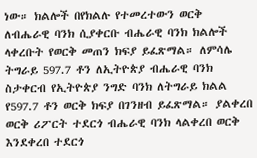ነው። ክልሎች በየክልሉ የተመረተውን ወርቅ ለብሔራዊ ባንክ ሲያቀርቡ ብሔራዊ ባንክ ክልሎች ላቀረቡት የወርቅ መጠን ክፍያ ይፈጽማል። ለምሳሌ ትግራይ 597.7 ቶን ለኢትዮጵያ ብሔራዊ ባንክ ስታቀርብ የኢትዮጵያ ንግድ ባንክ ለትግራይ ክልል የ597.7 ቶን ወርቅ ክፍያ በገንዘብ ይፈጽማል። ያልቀረበ ወርቅ ሪፖርት ተደርጎ ብሔራዊ ባንክ ላልቀረበ ወርቅ እንደቀረበ ተደርጎ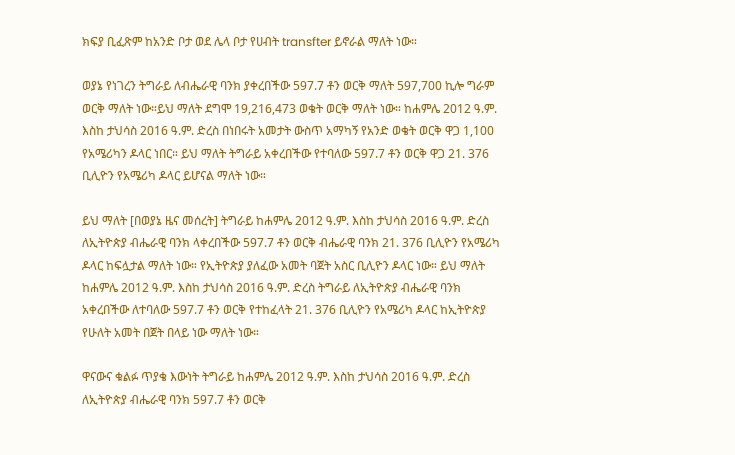ክፍያ ቢፈጽም ከአንድ ቦታ ወደ ሌላ ቦታ የሀብት transfter ይኖራል ማለት ነው።

ወያኔ የነገረን ትግራይ ለብሔራዊ ባንክ ያቀረበችው 597.7 ቶን ወርቅ ማለት 597,700 ኪሎ ግራም ወርቅ ማለት ነው።ይህ ማለት ደግሞ 19,216,473 ወቄት ወርቅ ማለት ነው። ከሐምሌ 2012 ዓ.ም. እስከ ታህሳስ 2016 ዓ.ም. ድረስ በነበሩት አመታት ውስጥ አማካኝ የአንድ ወቄት ወርቅ ዋጋ 1,100 የአሜሪካን ዶላር ነበር። ይህ ማለት ትግራይ አቀረበችው የተባለው 597.7 ቶን ወርቅ ዋጋ 21. 376 ቢሊዮን የአሜሪካ ዶላር ይሆናል ማለት ነው።

ይህ ማለት [በወያኔ ዜና መሰረት] ትግራይ ከሐምሌ 2012 ዓ.ም. እስከ ታህሳስ 2016 ዓ.ም. ድረስ ለኢትዮጵያ ብሔራዊ ባንክ ላቀረበችው 597.7 ቶን ወርቅ ብሔራዊ ባንክ 21. 376 ቢሊዮን የአሜሪካ ዶላር ከፍሏታል ማለት ነው። የኢትዮጵያ ያለፈው አመት ባጀት አስር ቢሊዮን ዶላር ነው። ይህ ማለት ከሐምሌ 2012 ዓ.ም. እስከ ታህሳስ 2016 ዓ.ም. ድረስ ትግራይ ለኢትዮጵያ ብሔራዊ ባንክ አቀረበችው ለተባለው 597.7 ቶን ወርቅ የተከፈላት 21. 376 ቢሊዮን የአሜሪካ ዶላር ከኢትዮጵያ የሁለት አመት በጀት በላይ ነው ማለት ነው።

ዋናውና ቁልፉ ጥያቄ እውነት ትግራይ ከሐምሌ 2012 ዓ.ም. እስከ ታህሳስ 2016 ዓ.ም. ድረስ ለኢትዮጵያ ብሔራዊ ባንክ 597.7 ቶን ወርቅ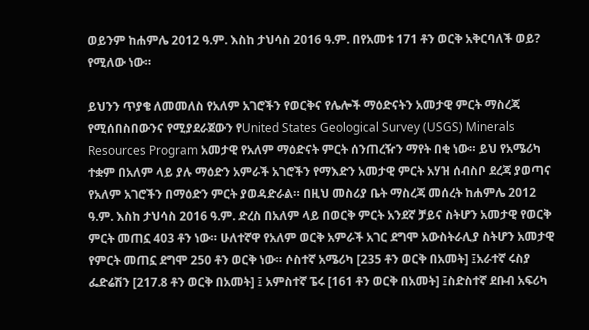ወይንም ከሐምሌ 2012 ዓ.ም. እስከ ታህሳስ 2016 ዓ.ም. በየአመቱ 171 ቶን ወርቅ አቅርባለች ወይ? የሚለው ነው።

ይህንን ጥያቄ ለመመለስ የአለም አገሮችን የወርቅና የሌሎች ማዕድናትን አመታዊ ምርት ማስረጃ የሚሰበስበውንና የሚያደራጀውን የUnited States Geological Survey (USGS) Minerals Resources Program አመታዊ የአለም ማዕድናት ምርት ሰንጠረዥን ማየት በቂ ነው። ይህ የአሜሪካ ተቋም በአለም ላይ ያሉ ማዕድን አምራች አገሮችን የማእድን አመታዊ ምርት አሃዝ ሰብስቦ ደረጃ ያወጣና የአለም አገሮችን በማዕድን ምርት ያወዳድራል። በዚህ መስሪያ ቤት ማስረጃ መሰረት ከሐምሌ 2012 ዓ.ም. እስከ ታህሳስ 2016 ዓ.ም. ድረስ በአለም ላይ በወርቅ ምርት አንደኛ ቻይና ስትሆን አመታዊ የወርቅ ምርት መጠኗ 403 ቶን ነው። ሁለተኛዋ የአለም ወርቅ አምራች አገር ደግሞ አውስትራሊያ ስትሆን አመታዊ የምርት መጠኗ ደግሞ 250 ቶን ወርቅ ነው። ሶስተኛ አሜሪካ [235 ቶን ወርቅ በአመት] ፤አራተኛ ሩስያ ፌድሬሽን [217.8 ቶን ወርቅ በአመት] ፤ አምስተኛ ፔሩ [161 ቶን ወርቅ በአመት] ፤ስድስተኛ ደቡብ አፍሪካ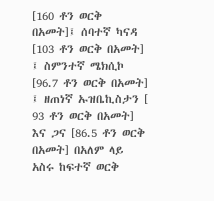[160 ቶን ወርቅ በአመት]፤ ሰባተኛ ካናዳ [103 ቶን ወርቅ በአመት] ፤ ስምንተኛ ሜክሲኮ [96.7 ቶን ወርቅ በአመት] ፤ ዘጠነኛ ኡዝቤኪስታን [ 93 ቶን ወርቅ በአመት] እና ጋና [86.5 ቶን ወርቅ በአመት] በአለም ላይ አስሩ ከፍተኛ ወርቅ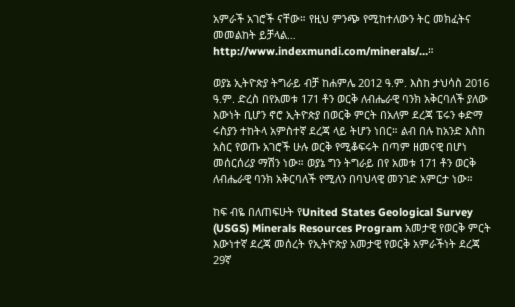አምራች አገሮች ናቸው። የዚህ ምንጭ የሚከተለውን ትር መክፈትና መመልከት ይቻላል… http://www.indexmundi.com/minerals/…።

ወያኔ ኢትዮጵያ ትግራይ ብቻ ከሐምሌ 2012 ዓ.ም. እስከ ታህሳስ 2016 ዓ.ም. ድረስ በየአመቱ 171 ቶን ወርቅ ለብሔራዊ ባንክ አቅርባለች ያለው እውነት ቢሆን ኖሮ ኢትዮጵያ በወርቅ ምርት በአለም ደረጃ ፔሩን ቀድማ ሩስያን ተከትላ አምስተኛ ደረጃ ላይ ትሆን ነበር። ልብ በሉ ከአንድ እስከ አስር የወጡ አገሮች ሁሉ ወርቅ የሚቆፍሩት በጣም ዘመናዊ በሆነ መሰርሰሪያ ማሽን ነው። ወያኔ ግን ትግራይ በየ አመቱ 171 ቶን ወርቅ ለብሔራዊ ባንክ አቅርባለች የሚለን በባህላዊ መንገድ አምርታ ነው።

ከፍ ብዬ በለጠፍሁት የUnited States Geological Survey (USGS) Minerals Resources Program አመታዊ የወርቅ ምርት እውነተኛ ደረጃ መሰረት የኢትዮጵያ አመታዊ የወርቅ አምራችነት ደረጃ 29ኛ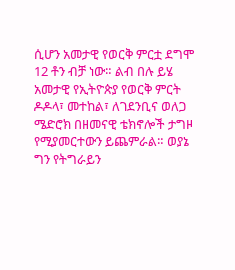ሲሆን አመታዊ የወርቅ ምርቷ ደግሞ 12 ቶን ብቻ ነው። ልብ በሉ ይሄ አመታዊ የኢትዮጵያ የወርቅ ምርት ዶዶላ፣ መተከል፣ ለገደንቢና ወለጋ ሜድሮክ በዘመናዊ ቴክኖሎች ታግዞ የሚያመርተውን ይጨምራል። ወያኔ ግን የትግራይን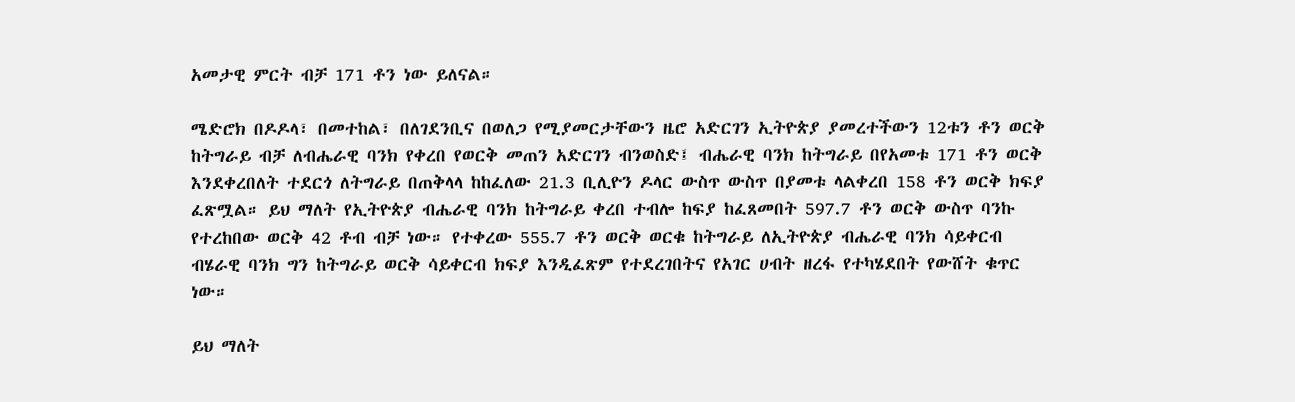አመታዊ ምርት ብቻ 171 ቶን ነው ይለናል።

ሜድሮክ በዶዶላ፣ በመተከል፣ በለገደንቢና በወለጋ የሚያመርታቸውን ዜሮ አድርገን ኢትዮጵያ ያመረተችውን 12ቱን ቶን ወርቅ ከትግራይ ብቻ ለብሔራዊ ባንክ የቀረበ የወርቅ መጠን አድርገን ብንወስድ፤ ብሔራዊ ባንክ ከትግራይ በየአመቱ 171 ቶን ወርቅ እንደቀረበለት ተደርጎ ለትግራይ በጠቅላላ ከከፈለው 21.3 ቢሊዮን ዶላር ውስጥ ውስጥ በያመቱ ላልቀረበ 158 ቶን ወርቅ ክፍያ ፈጽሟል። ይህ ማለት የኢትዮጵያ ብሔራዊ ባንክ ከትግራይ ቀረበ ተብሎ ከፍያ ከፈጸመበት 597.7 ቶን ወርቅ ውስጥ ባንኩ የተረከበው ወርቅ 42 ቶብ ብቻ ነው። የተቀረው 555.7 ቶን ወርቅ ወርቁ ከትግራይ ለኢትዮጵያ ብሔራዊ ባንክ ሳይቀርብ ብሄራዊ ባንክ ግን ከትግራይ ወርቅ ሳይቀርብ ክፍያ እንዲፈጽም የተደረገበትና የአገር ሀብት ዘረፋ የተካሄደበት የውሸት ቁጥር ነው።

ይህ ማለት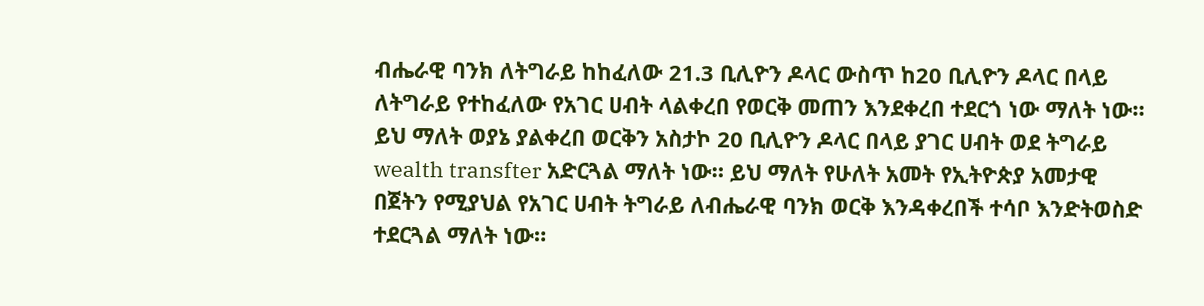ብሔራዊ ባንክ ለትግራይ ከከፈለው 21.3 ቢሊዮን ዶላር ውስጥ ከ20 ቢሊዮን ዶላር በላይ ለትግራይ የተከፈለው የአገር ሀብት ላልቀረበ የወርቅ መጠን እንደቀረበ ተደርጎ ነው ማለት ነው። ይህ ማለት ወያኔ ያልቀረበ ወርቅን አስታኮ 20 ቢሊዮን ዶላር በላይ ያገር ሀብት ወደ ትግራይ wealth transfter አድርጓል ማለት ነው። ይህ ማለት የሁለት አመት የኢትዮጵያ አመታዊ በጀትን የሚያህል የአገር ሀብት ትግራይ ለብሔራዊ ባንክ ወርቅ እንዳቀረበች ተሳቦ እንድትወስድ ተደርጓል ማለት ነው።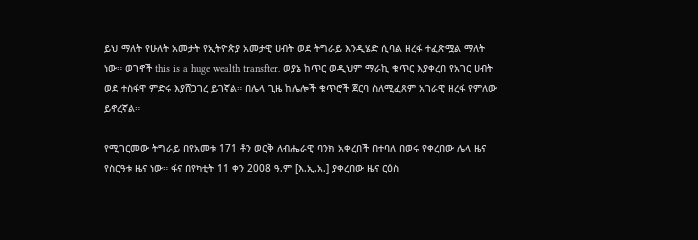ይህ ማለት የሁለት አመታት የኢትዮጵያ አመታዊ ሀብት ወደ ትግራይ እንዲሄድ ሲባል ዘረፋ ተፈጽሟል ማለት ነው። ወገኖች this is a huge wealth transfter. ወያኔ ከጥር ወዲህም ማራኪ ቁጥር እያቀረበ የአገር ሀብት ወደ ተስፋዋ ምድሩ እያሸጋገረ ይገኛል። በሌላ ጊዜ ከሌሎች ቁጥሮች ጀርባ ስለሚፈጸም አገራዊ ዘረፋ የምለው ይኖረኛል።

የሚገርመው ትግራይ በየአመቱ 171 ቶን ወርቅ ለብሔራዊ ባንክ አቀረበች በተባለ በወሩ የቀረበው ሌላ ዜና የስርዓቱ ዜና ነው። ፋና በየካቲት 11 ቀን 2008 ዓ.ም [እ.ኢ.አ.] ያቀረበው ዜና ርዕስ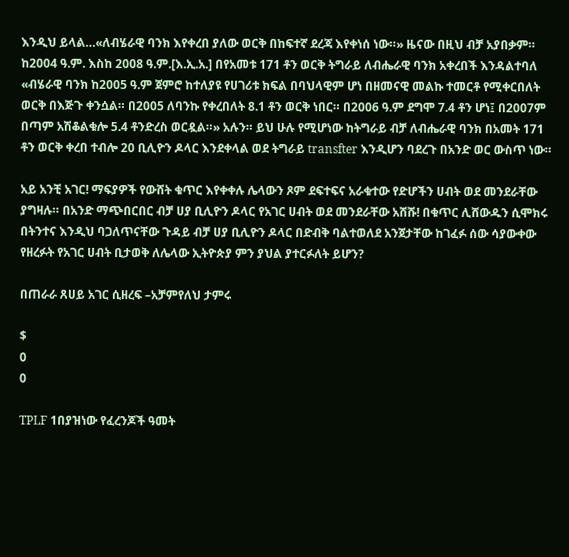እንዲህ ይላል…«ለብሄራዊ ባንክ እየቀረበ ያለው ወርቅ በከፍተኛ ደረጃ እየቀነሰ ነው።» ዜናው በዚህ ብቻ አያበቃም። ከ2004 ዓ.ም. እስከ 2008 ዓ.ም.[እ.ኢ.አ.] በየአመቱ 171 ቶን ወርቅ ትግራይ ለብሔራዊ ባንክ አቀረበች እንዳልተባለ «ብሄራዊ ባንክ ከ2005 ዓ.ም ጀምሮ ከተለያዩ የሀገሪቱ ክፍል በባህላዊም ሆነ በዘመናዊ መልኩ ተመርቶ የሚቀርበለት ወርቅ በእጅጉ ቀንሷል። በ2005 ለባንኩ የቀረበለት 8.1 ቶን ወርቅ ነበር። በ2006 ዓ.ም ደግሞ 7.4 ቶን ሆነ፤ በ2007ም በጣም አሽቆልቁሎ 5.4 ቶንድረስ ወርዷል።» አሉን። ይህ ሁሉ የሚሆነው ከትግራይ ብቻ ለብሔራዊ ባንክ በአመት 171 ቶን ወርቅ ቀረበ ተብሎ 20 ቢሊዮን ዶላር እንደቀላል ወደ ትግራይ transfter እንዲሆን ባደረጉ በአንድ ወር ውስጥ ነው።

አይ አንቺ አገር! ማፍያዎች የውሸት ቁጥር እየቀቀሉ ሌላውን ጾም ደፍተፍና አራቁተው የድሆችን ሀብት ወደ መንደራቸው ያግዛሉ። በአንድ ማጭበርበር ብቻ ሀያ ቢሊዮን ዶላር የአገር ሀብት ወደ መንደራቸው አሸሹ! በቁጥር ሊሸውዱን ሲሞክሩ በትንተና እንዲህ ባጋለጥናቸው ጉዳይ ብቻ ሀያ ቢሊዮን ዶላር በድብቅ ባልተወለደ አንጀታቸው ከገፈፉ ሰው ሳያውቀው የዘረፉት የአገር ሀብት ቢታወቅ ለሌላው ኢትዮጵያ ምን ያህል ያተርፉለት ይሆን?

በጠራራ ጸሀይ አገር ሲዘረፍ –አቻምየለህ ታምሩ

$
0
0

TPLF 1በያዝነው የፈረንጆች ዓመት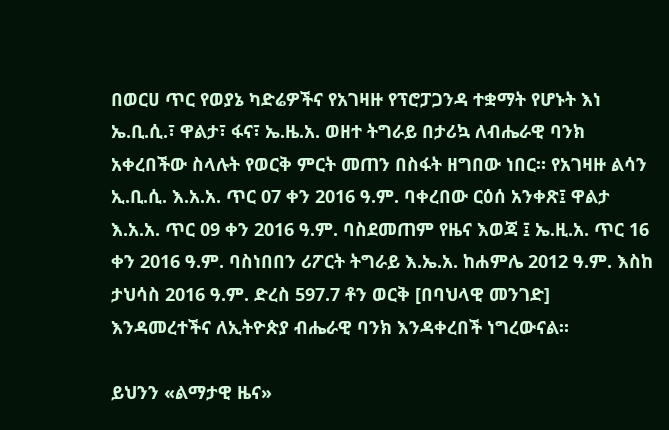በወርሀ ጥር የወያኔ ካድሬዎችና የአገዛዙ የፕሮፓጋንዳ ተቋማት የሆኑት እነ ኤ.ቢ.ሲ.፣ ዋልታ፣ ፋና፣ ኤ.ዜ.አ. ወዘተ ትግራይ በታሪኳ ለብሔራዊ ባንክ አቀረበችው ስላሉት የወርቅ ምርት መጠን በስፋት ዘግበው ነበር። የአገዛዙ ልሳን ኢ.ቢ.ሲ. እ.አ.አ. ጥር 07 ቀን 2016 ዓ.ም. ባቀረበው ርዕሰ አንቀጽ፤ ዋልታ እ.አ.አ. ጥር 09 ቀን 2016 ዓ.ም. ባስደመጠም የዜና እወጃ ፤ ኤ.ዚ.አ. ጥር 16 ቀን 2016 ዓ.ም. ባስነበበን ሪፖርት ትግራይ እ.ኤ.አ. ከሐምሌ 2012 ዓ.ም. እስከ ታህሳስ 2016 ዓ.ም. ድረስ 597.7 ቶን ወርቅ [በባህላዊ መንገድ] እንዳመረተችና ለኢትዮጵያ ብሔራዊ ባንክ እንዳቀረበች ነግረውናል።

ይህንን «ልማታዊ ዜና»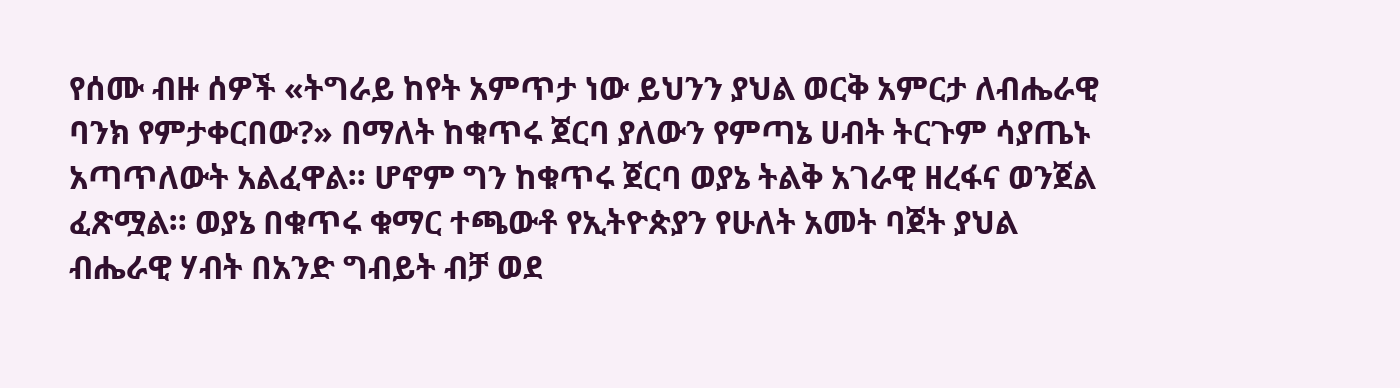የሰሙ ብዙ ሰዎች «ትግራይ ከየት አምጥታ ነው ይህንን ያህል ወርቅ አምርታ ለብሔራዊ ባንክ የምታቀርበው?» በማለት ከቁጥሩ ጀርባ ያለውን የምጣኔ ሀብት ትርጉም ሳያጤኑ አጣጥለውት አልፈዋል። ሆኖም ግን ከቁጥሩ ጀርባ ወያኔ ትልቅ አገራዊ ዘረፋና ወንጀል ፈጽሟል። ወያኔ በቁጥሩ ቁማር ተጫውቶ የኢትዮጵያን የሁለት አመት ባጀት ያህል ብሔራዊ ሃብት በአንድ ግብይት ብቻ ወደ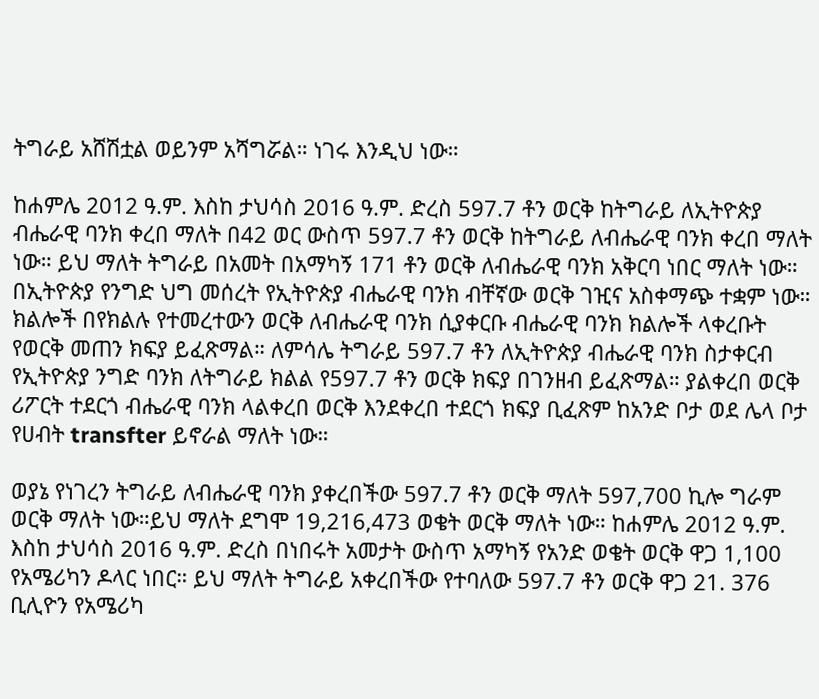ትግራይ አሸሽቷል ወይንም አሻግሯል። ነገሩ እንዲህ ነው።

ከሐምሌ 2012 ዓ.ም. እስከ ታህሳስ 2016 ዓ.ም. ድረስ 597.7 ቶን ወርቅ ከትግራይ ለኢትዮጵያ ብሔራዊ ባንክ ቀረበ ማለት በ42 ወር ውስጥ 597.7 ቶን ወርቅ ከትግራይ ለብሔራዊ ባንክ ቀረበ ማለት ነው። ይህ ማለት ትግራይ በአመት በአማካኝ 171 ቶን ወርቅ ለብሔራዊ ባንክ አቅርባ ነበር ማለት ነው። በኢትዮጵያ የንግድ ህግ መሰረት የኢትዮጵያ ብሔራዊ ባንክ ብቸኛው ወርቅ ገዢና አስቀማጭ ተቋም ነው። ክልሎች በየክልሉ የተመረተውን ወርቅ ለብሔራዊ ባንክ ሲያቀርቡ ብሔራዊ ባንክ ክልሎች ላቀረቡት የወርቅ መጠን ክፍያ ይፈጽማል። ለምሳሌ ትግራይ 597.7 ቶን ለኢትዮጵያ ብሔራዊ ባንክ ስታቀርብ የኢትዮጵያ ንግድ ባንክ ለትግራይ ክልል የ597.7 ቶን ወርቅ ክፍያ በገንዘብ ይፈጽማል። ያልቀረበ ወርቅ ሪፖርት ተደርጎ ብሔራዊ ባንክ ላልቀረበ ወርቅ እንደቀረበ ተደርጎ ክፍያ ቢፈጽም ከአንድ ቦታ ወደ ሌላ ቦታ የሀብት transfter ይኖራል ማለት ነው።

ወያኔ የነገረን ትግራይ ለብሔራዊ ባንክ ያቀረበችው 597.7 ቶን ወርቅ ማለት 597,700 ኪሎ ግራም ወርቅ ማለት ነው።ይህ ማለት ደግሞ 19,216,473 ወቄት ወርቅ ማለት ነው። ከሐምሌ 2012 ዓ.ም. እስከ ታህሳስ 2016 ዓ.ም. ድረስ በነበሩት አመታት ውስጥ አማካኝ የአንድ ወቄት ወርቅ ዋጋ 1,100 የአሜሪካን ዶላር ነበር። ይህ ማለት ትግራይ አቀረበችው የተባለው 597.7 ቶን ወርቅ ዋጋ 21. 376 ቢሊዮን የአሜሪካ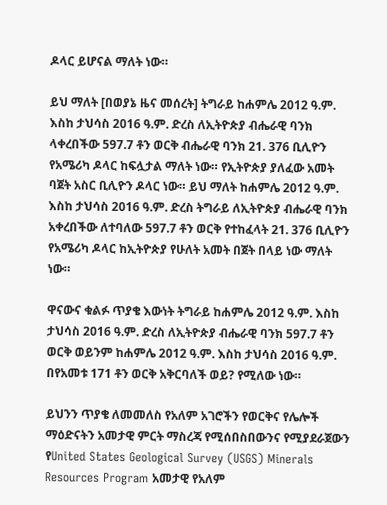ዶላር ይሆናል ማለት ነው።

ይህ ማለት [በወያኔ ዜና መሰረት] ትግራይ ከሐምሌ 2012 ዓ.ም. እስከ ታህሳስ 2016 ዓ.ም. ድረስ ለኢትዮጵያ ብሔራዊ ባንክ ላቀረበችው 597.7 ቶን ወርቅ ብሔራዊ ባንክ 21. 376 ቢሊዮን የአሜሪካ ዶላር ከፍሏታል ማለት ነው። የኢትዮጵያ ያለፈው አመት ባጀት አስር ቢሊዮን ዶላር ነው። ይህ ማለት ከሐምሌ 2012 ዓ.ም. እስከ ታህሳስ 2016 ዓ.ም. ድረስ ትግራይ ለኢትዮጵያ ብሔራዊ ባንክ አቀረበችው ለተባለው 597.7 ቶን ወርቅ የተከፈላት 21. 376 ቢሊዮን የአሜሪካ ዶላር ከኢትዮጵያ የሁለት አመት በጀት በላይ ነው ማለት ነው።

ዋናውና ቁልፉ ጥያቄ እውነት ትግራይ ከሐምሌ 2012 ዓ.ም. እስከ ታህሳስ 2016 ዓ.ም. ድረስ ለኢትዮጵያ ብሔራዊ ባንክ 597.7 ቶን ወርቅ ወይንም ከሐምሌ 2012 ዓ.ም. እስከ ታህሳስ 2016 ዓ.ም. በየአመቱ 171 ቶን ወርቅ አቅርባለች ወይ? የሚለው ነው።

ይህንን ጥያቄ ለመመለስ የአለም አገሮችን የወርቅና የሌሎች ማዕድናትን አመታዊ ምርት ማስረጃ የሚሰበስበውንና የሚያደራጀውን የUnited States Geological Survey (USGS) Minerals Resources Program አመታዊ የአለም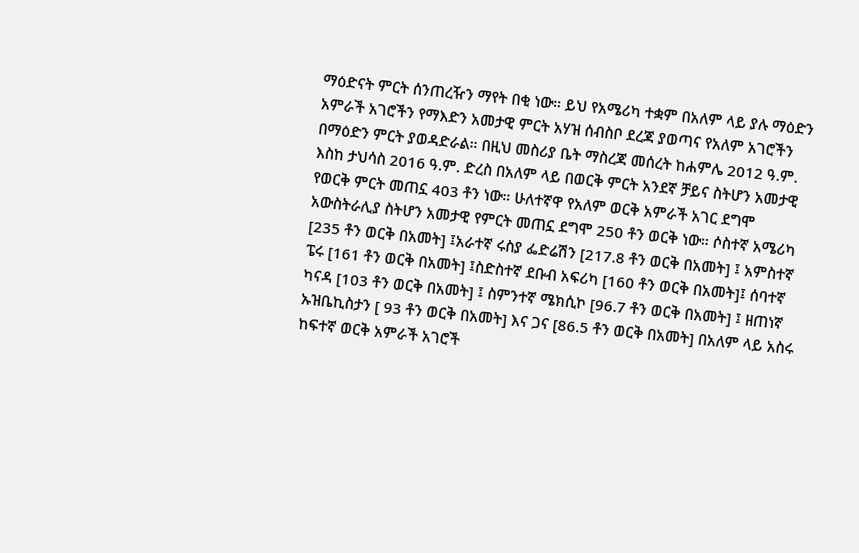ማዕድናት ምርት ሰንጠረዥን ማየት በቂ ነው። ይህ የአሜሪካ ተቋም በአለም ላይ ያሉ ማዕድን አምራች አገሮችን የማእድን አመታዊ ምርት አሃዝ ሰብስቦ ደረጃ ያወጣና የአለም አገሮችን በማዕድን ምርት ያወዳድራል። በዚህ መስሪያ ቤት ማስረጃ መሰረት ከሐምሌ 2012 ዓ.ም. እስከ ታህሳስ 2016 ዓ.ም. ድረስ በአለም ላይ በወርቅ ምርት አንደኛ ቻይና ስትሆን አመታዊ የወርቅ ምርት መጠኗ 403 ቶን ነው። ሁለተኛዋ የአለም ወርቅ አምራች አገር ደግሞ አውስትራሊያ ስትሆን አመታዊ የምርት መጠኗ ደግሞ 250 ቶን ወርቅ ነው። ሶስተኛ አሜሪካ [235 ቶን ወርቅ በአመት] ፤አራተኛ ሩስያ ፌድሬሽን [217.8 ቶን ወርቅ በአመት] ፤ አምስተኛ ፔሩ [161 ቶን ወርቅ በአመት] ፤ስድስተኛ ደቡብ አፍሪካ [160 ቶን ወርቅ በአመት]፤ ሰባተኛ ካናዳ [103 ቶን ወርቅ በአመት] ፤ ስምንተኛ ሜክሲኮ [96.7 ቶን ወርቅ በአመት] ፤ ዘጠነኛ ኡዝቤኪስታን [ 93 ቶን ወርቅ በአመት] እና ጋና [86.5 ቶን ወርቅ በአመት] በአለም ላይ አስሩ ከፍተኛ ወርቅ አምራች አገሮች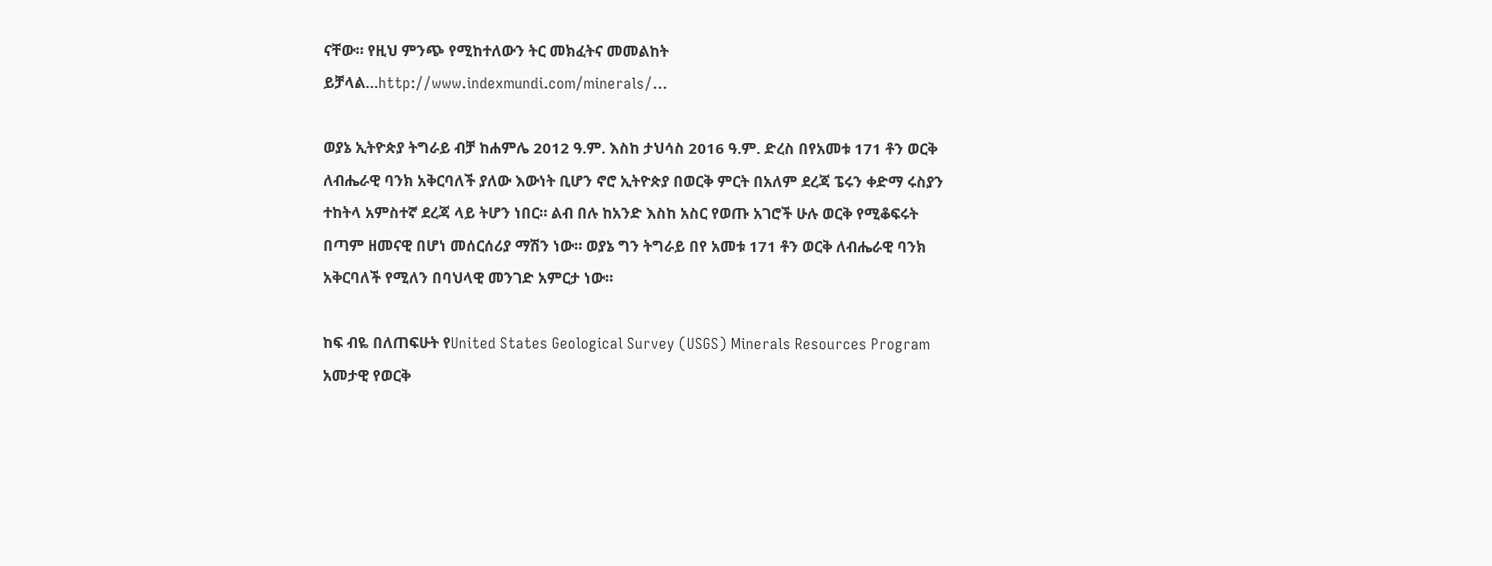ናቸው። የዚህ ምንጭ የሚከተለውን ትር መክፈትና መመልከት ይቻላል…http://www.indexmundi.com/minerals/…

ወያኔ ኢትዮጵያ ትግራይ ብቻ ከሐምሌ 2012 ዓ.ም. እስከ ታህሳስ 2016 ዓ.ም. ድረስ በየአመቱ 171 ቶን ወርቅ ለብሔራዊ ባንክ አቅርባለች ያለው እውነት ቢሆን ኖሮ ኢትዮጵያ በወርቅ ምርት በአለም ደረጃ ፔሩን ቀድማ ሩስያን ተከትላ አምስተኛ ደረጃ ላይ ትሆን ነበር። ልብ በሉ ከአንድ እስከ አስር የወጡ አገሮች ሁሉ ወርቅ የሚቆፍሩት በጣም ዘመናዊ በሆነ መሰርሰሪያ ማሽን ነው። ወያኔ ግን ትግራይ በየ አመቱ 171 ቶን ወርቅ ለብሔራዊ ባንክ አቅርባለች የሚለን በባህላዊ መንገድ አምርታ ነው።

ከፍ ብዬ በለጠፍሁት የUnited States Geological Survey (USGS) Minerals Resources Program አመታዊ የወርቅ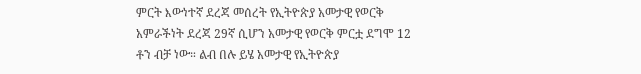ምርት እውነተኛ ደረጃ መሰረት የኢትዮጵያ አመታዊ የወርቅ አምራችነት ደረጃ 29ኛ ሲሆን አመታዊ የወርቅ ምርቷ ደግሞ 12 ቶን ብቻ ነው። ልብ በሉ ይሄ አመታዊ የኢትዮጵያ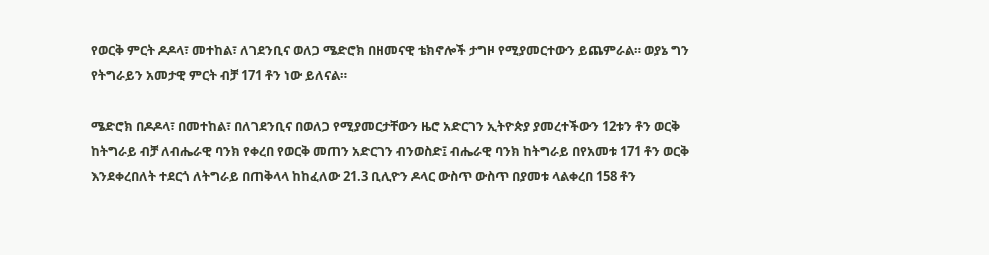የወርቅ ምርት ዶዶላ፣ መተከል፣ ለገደንቢና ወለጋ ሜድሮክ በዘመናዊ ቴክኖሎች ታግዞ የሚያመርተውን ይጨምራል። ወያኔ ግን የትግራይን አመታዊ ምርት ብቻ 171 ቶን ነው ይለናል።

ሜድሮክ በዶዶላ፣ በመተከል፣ በለገደንቢና በወለጋ የሚያመርታቸውን ዜሮ አድርገን ኢትዮጵያ ያመረተችውን 12ቱን ቶን ወርቅ ከትግራይ ብቻ ለብሔራዊ ባንክ የቀረበ የወርቅ መጠን አድርገን ብንወስድ፤ ብሔራዊ ባንክ ከትግራይ በየአመቱ 171 ቶን ወርቅ እንደቀረበለት ተደርጎ ለትግራይ በጠቅላላ ከከፈለው 21.3 ቢሊዮን ዶላር ውስጥ ውስጥ በያመቱ ላልቀረበ 158 ቶን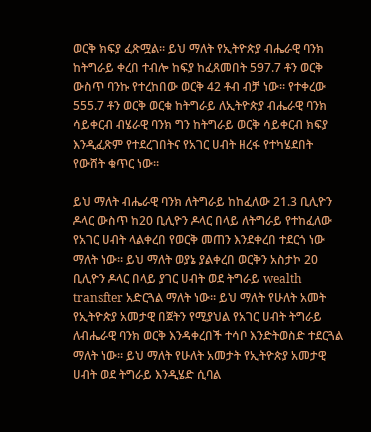ወርቅ ክፍያ ፈጽሟል። ይህ ማለት የኢትዮጵያ ብሔራዊ ባንክ ከትግራይ ቀረበ ተብሎ ከፍያ ከፈጸመበት 597.7 ቶን ወርቅ ውስጥ ባንኩ የተረከበው ወርቅ 42 ቶብ ብቻ ነው። የተቀረው 555.7 ቶን ወርቅ ወርቁ ከትግራይ ለኢትዮጵያ ብሔራዊ ባንክ ሳይቀርብ ብሄራዊ ባንክ ግን ከትግራይ ወርቅ ሳይቀርብ ክፍያ እንዲፈጽም የተደረገበትና የአገር ሀብት ዘረፋ የተካሄደበት የውሸት ቁጥር ነው።

ይህ ማለት ብሔራዊ ባንክ ለትግራይ ከከፈለው 21.3 ቢሊዮን ዶላር ውስጥ ከ20 ቢሊዮን ዶላር በላይ ለትግራይ የተከፈለው የአገር ሀብት ላልቀረበ የወርቅ መጠን እንደቀረበ ተደርጎ ነው ማለት ነው። ይህ ማለት ወያኔ ያልቀረበ ወርቅን አስታኮ 20 ቢሊዮን ዶላር በላይ ያገር ሀብት ወደ ትግራይ wealth transfter አድርጓል ማለት ነው። ይህ ማለት የሁለት አመት የኢትዮጵያ አመታዊ በጀትን የሚያህል የአገር ሀብት ትግራይ ለብሔራዊ ባንክ ወርቅ እንዳቀረበች ተሳቦ እንድትወስድ ተደርጓል ማለት ነው። ይህ ማለት የሁለት አመታት የኢትዮጵያ አመታዊ ሀብት ወደ ትግራይ እንዲሄድ ሲባል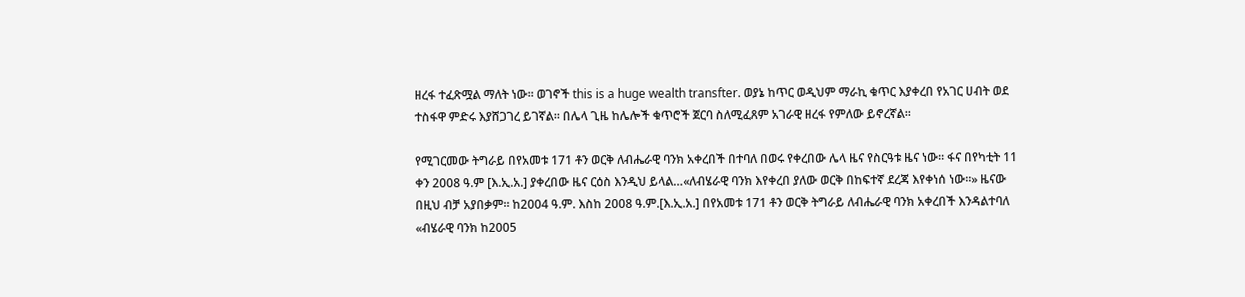ዘረፋ ተፈጽሟል ማለት ነው። ወገኖች this is a huge wealth transfter. ወያኔ ከጥር ወዲህም ማራኪ ቁጥር እያቀረበ የአገር ሀብት ወደ ተስፋዋ ምድሩ እያሸጋገረ ይገኛል። በሌላ ጊዜ ከሌሎች ቁጥሮች ጀርባ ስለሚፈጸም አገራዊ ዘረፋ የምለው ይኖረኛል።

የሚገርመው ትግራይ በየአመቱ 171 ቶን ወርቅ ለብሔራዊ ባንክ አቀረበች በተባለ በወሩ የቀረበው ሌላ ዜና የስርዓቱ ዜና ነው። ፋና በየካቲት 11 ቀን 2008 ዓ.ም [እ.ኢ.አ.] ያቀረበው ዜና ርዕስ እንዲህ ይላል…«ለብሄራዊ ባንክ እየቀረበ ያለው ወርቅ በከፍተኛ ደረጃ እየቀነሰ ነው።» ዜናው በዚህ ብቻ አያበቃም። ከ2004 ዓ.ም. እስከ 2008 ዓ.ም.[እ.ኢ.አ.] በየአመቱ 171 ቶን ወርቅ ትግራይ ለብሔራዊ ባንክ አቀረበች እንዳልተባለ «ብሄራዊ ባንክ ከ2005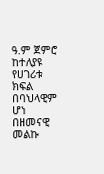ዓ.ም ጀምሮ ከተለያዩ የሀገሪቱ ክፍል በባህላዊም ሆነ በዘመናዊ መልኩ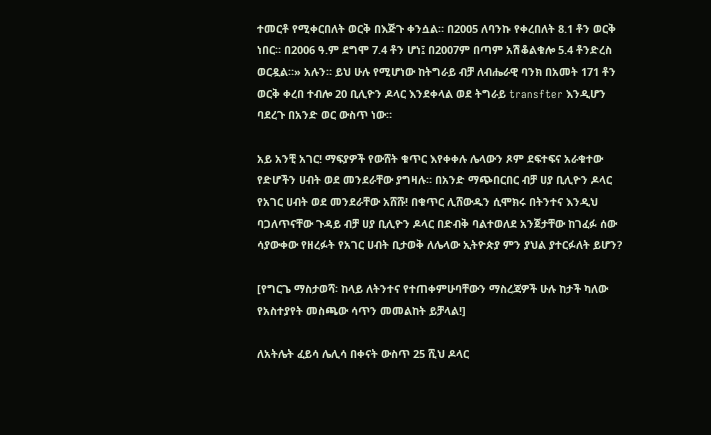ተመርቶ የሚቀርበለት ወርቅ በእጅጉ ቀንሷል። በ2005 ለባንኩ የቀረበለት 8.1 ቶን ወርቅ ነበር። በ2006 ዓ.ም ደግሞ 7.4 ቶን ሆነ፤ በ2007ም በጣም አሽቆልቁሎ 5.4 ቶንድረስ ወርዷል።» አሉን። ይህ ሁሉ የሚሆነው ከትግራይ ብቻ ለብሔራዊ ባንክ በአመት 171 ቶን ወርቅ ቀረበ ተብሎ 20 ቢሊዮን ዶላር እንደቀላል ወደ ትግራይ transfter እንዲሆን ባደረጉ በአንድ ወር ውስጥ ነው።

አይ አንቺ አገር! ማፍያዎች የውሸት ቁጥር እየቀቀሉ ሌላውን ጾም ደፍተፍና አራቁተው የድሆችን ሀብት ወደ መንደራቸው ያግዛሉ። በአንድ ማጭበርበር ብቻ ሀያ ቢሊዮን ዶላር የአገር ሀብት ወደ መንደራቸው አሸሹ! በቁጥር ሊሸውዱን ሲሞክሩ በትንተና እንዲህ ባጋለጥናቸው ጉዳይ ብቻ ሀያ ቢሊዮን ዶላር በድብቅ ባልተወለደ አንጀታቸው ከገፈፉ ሰው ሳያውቀው የዘረፉት የአገር ሀብት ቢታወቅ ለሌላው ኢትዮጵያ ምን ያህል ያተርፉለት ይሆን?

[የግርጌ ማስታወሻ፡ ከላይ ለትንተና የተጠቀምሁባቸውን ማስረጃዎች ሁሉ ከታች ካለው የአስተያየት መስጫው ሳጥን መመልከት ይቻላል!]

ለአትሌት ፈይሳ ሌሊሳ በቀናት ውስጥ 25 ሺህ ዶላር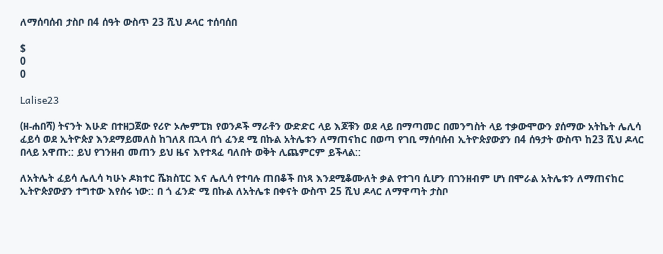ለማሰባሰብ ታስቦ በ4 ሰዓት ውስጥ 23 ሺህ ዶላር ተሰባሰበ

$
0
0

Lalise23

(ዘ-ሐበሻ) ትናንት እሁድ በተዘጋጀው የሪዮ ኦሎምፒክ የወንዶች ማራቶን ውድድር ላይ እጆቹን ወደ ላይ በማጣመር በመንግስት ላይ ተቃውሞውን ያሰማው አትኬት ሌሊሳ ፈይሳ ወደ ኢትዮጵያ እንደማይመለስ ከገለጸ በኋላ በጎ ፈንደ ሚ በኩል አትሌቱን ለማጠናከር በወጣ የገቢ ማሰባሰብ ኢትዮጵያውያን በ4 ሰዓታት ውስጥ ከ23 ሺህ ዶላር በላይ አዋጡ:: ይህ የገንዘብ መጠን ይህ ዜና እየተጻፈ ባለበት ወቅት ሊጨምርም ይችላል::

ለአትሌት ፈይሳ ሌሊሳ ካሁኑ ዶክተር ሼክስፒር እና ሌሊሳ የተባሉ ጠበቆች በነጻ እንደሚቆሙለት ቃል የተገባ ሲሆን በገንዘብም ሆነ በሞራል አትሌቱን ለማጠናከር ኢትዮጵያውያን ተግተው እየሰሩ ነው:: በ ጎ ፈንድ ሚ በኩል ለአትሌቱ በቀናት ውስጥ 25 ሺህ ዶላር ለማዋጣት ታስቦ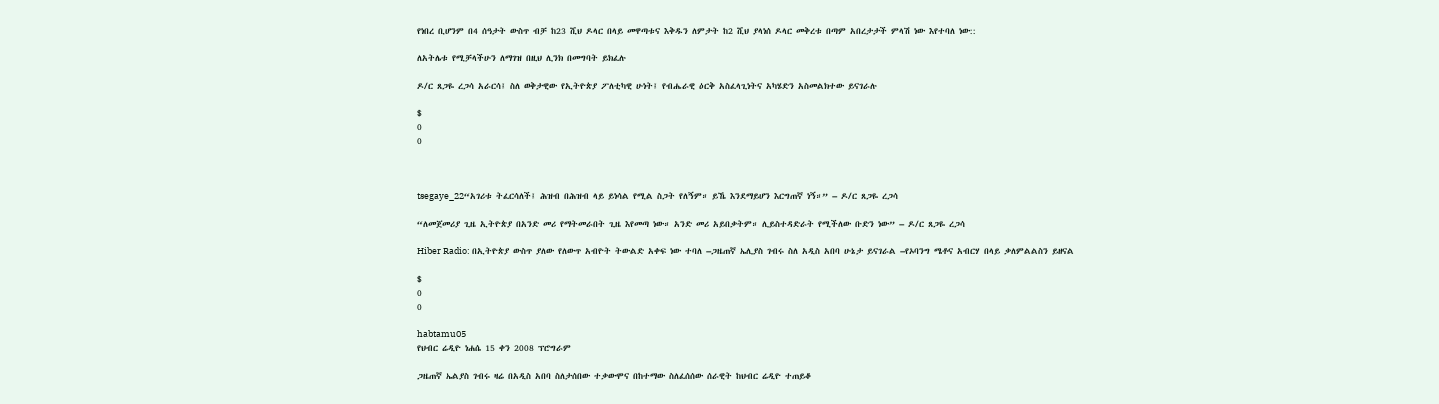የነበረ ቢሆንም በ4 ሰዓታት ውስጥ ብቻ ከ23 ሺህ ዶላር በላይ መዋጣቱና እቅዱን ለምታት ከ2 ሺህ ያላነሰ ዶላር መቅረቱ በጣም አበረታታች ምላሽ ነው እየተባለ ነው::

ለአትሌቱ የሚቻላችሁን ለማገዝ በዚህ ሊንክ በመግባት ይክፈሉ

ዶ/ር ጸጋዬ ረጋሳ አራርሳ፤ ስለ ወቅታዊው የኢትዮጵያ ፖለቲካዊ ሁነት፤ የብሔራዊ ዕርቅ አስፈላጊነትና አካሄድን አስመልክተው ይናገራሉ

$
0
0



tsegaye_22“አገሪቱ ትፈርሳለች፤ ሕዝብ በሕዝብ ላይ ይነሳል የሚል ስጋት የለኝም። ይኼ እንደማይሆን እርግጠኛ ነኝ።” – ዶ/ር ጸጋዬ ረጋሳ

“ለመጀመሪያ ጊዜ ኢትዮጵያ በአንድ መሪ የማትመራበት ጊዜ እየመጣ ነው። አንድ መሪ አይበቃትም። ሊይስተዳድራት የሚችለው ቡድን ነው” – ዶ/ር ጸጋዬ ረጋሳ

Hiber Radio: በኢትዮጵያ ውስጥ ያለው የለውጥ አብዮት ትውልድ አቀፍ ነው ተባለ –ጋዜጠኛ ኤሊያስ ገብሩ ስለ አዲስ አበባ ሁኔታ ይናገራል –የኦባንግ ሜቶና አብርሃ በላይ ቃለምልልስን ይዘናል

$
0
0

habtamu05
የህብር ሬዲዮ ነሐሴ 15 ቀን 2008 ፕሮግራም

ጋዜጠኛ ኤልያስ ገብሩ ዛሬ በአዲስ አበባ ስለታሰበው ተቃውሞና በከተማው ስለፈሰሰው ሰራዊት ከህብር ሬዲዮ ተጠይቆ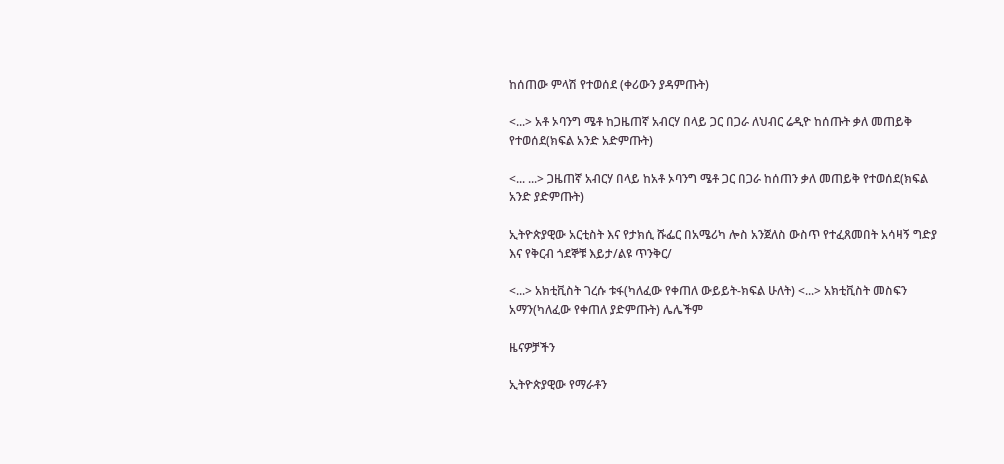ከሰጠው ምላሽ የተወሰደ (ቀሪውን ያዳምጡት)

<...> አቶ ኦባንግ ሜቶ ከጋዜጠኛ አብርሃ በላይ ጋር በጋራ ለህብር ሬዲዮ ከሰጡት ቃለ መጠይቅ የተወሰደ(ክፍል አንድ አድምጡት)

<... ...> ጋዜጠኛ አብርሃ በላይ ከአቶ ኦባንግ ሜቶ ጋር በጋራ ከሰጠን ቃለ መጠይቅ የተወሰደ(ክፍል አንድ ያድምጡት)

ኢትዮጵያዊው አርቲስት እና የታክሲ ሹፌር በአሜሪካ ሎስ አንጀለስ ውስጥ የተፈጸመበት አሳዛኝ ግድያ እና የቅርብ ጎደኞቹ እይታ/ልዩ ጥንቅር/

<...> አክቲቪስት ገረሱ ቱፋ(ካለፈው የቀጠለ ውይይት-ክፍል ሁለት) <...> አክቲቪስት መስፍን አማን(ካለፈው የቀጠለ ያድምጡት) ሌሌችም

ዜናዎቻችን

ኢትዮጵያዊው የማራቶን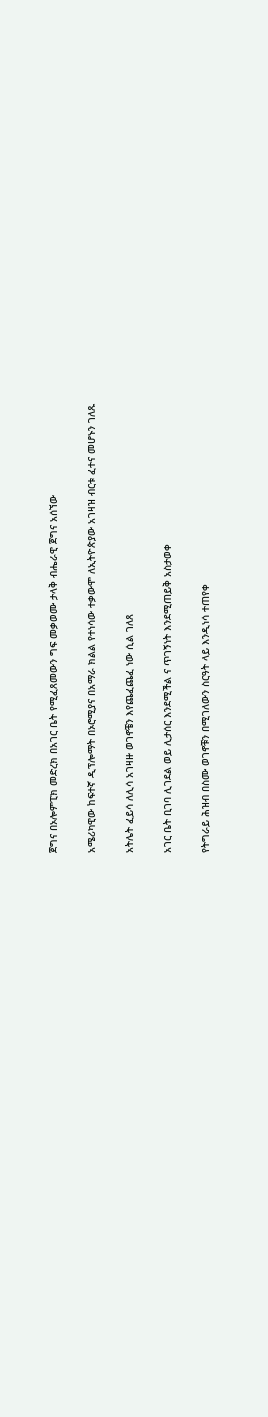ጀግና በኦሎምፒክ መድረክ በአገር ቤት የሚፈጸመውን ግፍ መቃወሙ ታላቅ ብሔራዊ ጀግና አሰኘው

አሜሪካዊው ከፍተኛ ዲፕሎማት በኦሮሚያና በአማራ ክልል የተነሳው ተቃውሞ ለኢትዮጵያው አገዛዝ ብርቱ ፈተና መሆኑን ገለጹ

አትሌት ፈይሳ ለሊሳ አገዛዙ ወገኖቼን እየጨፈጨፈ ነው ሲል ገለጸ

አገር ቤት ቢገባ ሊገደል ወይ ሊታሰር እንደሚችል ና ጥገኝነት እንደሚጠይቅ አስታወቀ

የትግራይ ሕዝብ በስሙ ወገኖቹን በሚገለውን ስርዓት ላይ እንዲነሳ ተጠየቀ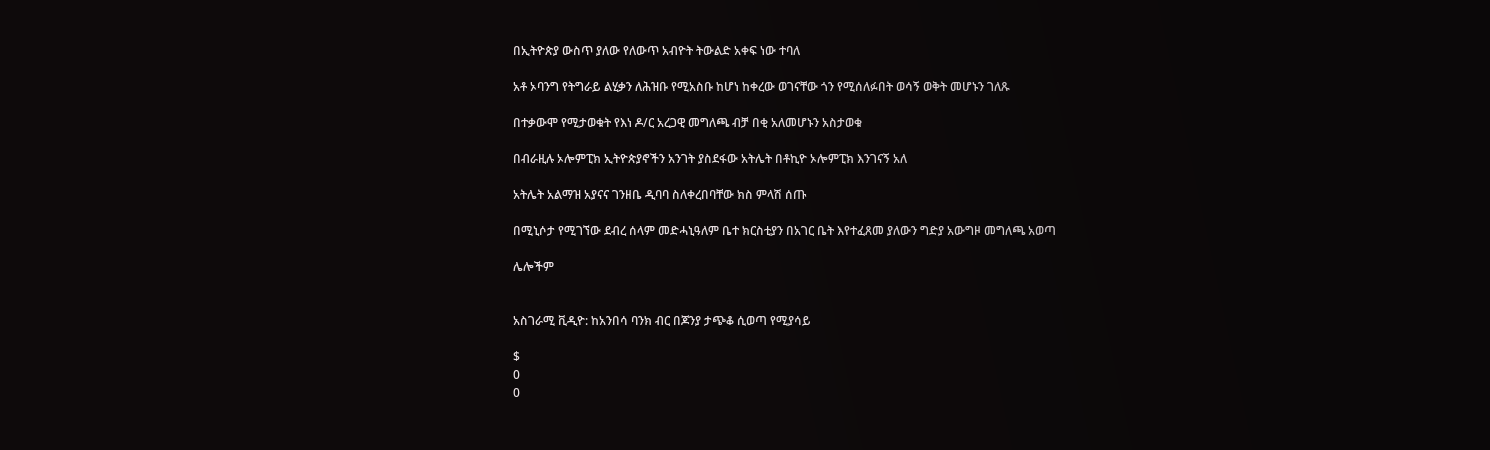በኢትዮጵያ ውስጥ ያለው የለውጥ አብዮት ትውልድ አቀፍ ነው ተባለ

አቶ ኦባንግ የትግራይ ልሂቃን ለሕዝቡ የሚአስቡ ከሆነ ከቀረው ወገናቸው ጎን የሚሰለፉበት ወሳኝ ወቅት መሆኑን ገለጹ

በተቃውሞ የሚታወቁት የእነ ዶ/ር አረጋዊ መግለጫ ብቻ በቂ አለመሆኑን አስታወቁ

በብራዚሉ ኦሎምፒክ ኢትዮጵያኖችን አንገት ያስደፋው አትሌት በቶኪዮ ኦሎምፒክ እንገናኝ አለ

አትሌት አልማዝ አያናና ገንዘቤ ዲባባ ስለቀረበባቸው ክስ ምላሽ ሰጡ

በሚኒሶታ የሚገኘው ደብረ ሰላም መድሓኒዓለም ቤተ ክርስቲያን በአገር ቤት እየተፈጸመ ያለውን ግድያ አውግዞ መግለጫ አወጣ

ሌሎችም


አስገራሚ ቪዲዮ: ከአንበሳ ባንክ ብር በጆንያ ታጭቆ ሲወጣ የሚያሳይ

$
0
0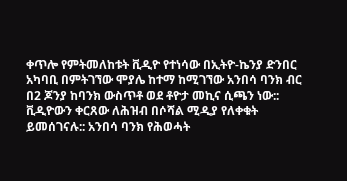ቀጥሎ የምትመለከቱት ቪዲዮ የተነሳው በኢትዮ-ኬንያ ድንበር አካባቢ በምትገኘው ሞያሌ ከተማ ከሚገኘው አንበሳ ባንክ ብር በ2 ጆንያ ከባንክ ውስጥቶ ወደ ቶዮታ መኪና ሲጫን ነው:: ቪዲዮውን ቀርጸው ለሕዝብ በሶሻል ሚዲያ የለቀቁት ይመሰገናሉ:: አንበሳ ባንክ የሕወሓት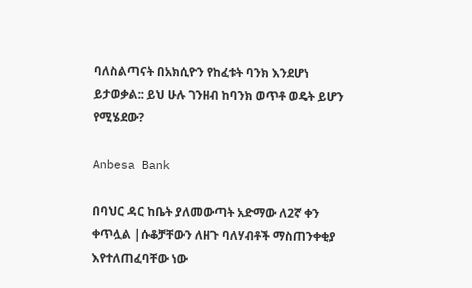ባለስልጣናት በአክሲዮን የከፈቱት ባንክ እንደሆነ ይታወቃል:: ይህ ሁሉ ገንዘብ ከባንክ ወጥቶ ወዴት ይሆን የሚሄደው?

Anbesa Bank

በባህር ዳር ከቤት ያለመውጣት አድማው ለ2ኛ ቀን ቀጥሏል |ሱቆቻቸውን ለዘጉ ባለሃብቶች ማስጠንቀቂያ እየተለጠፈባቸው ነው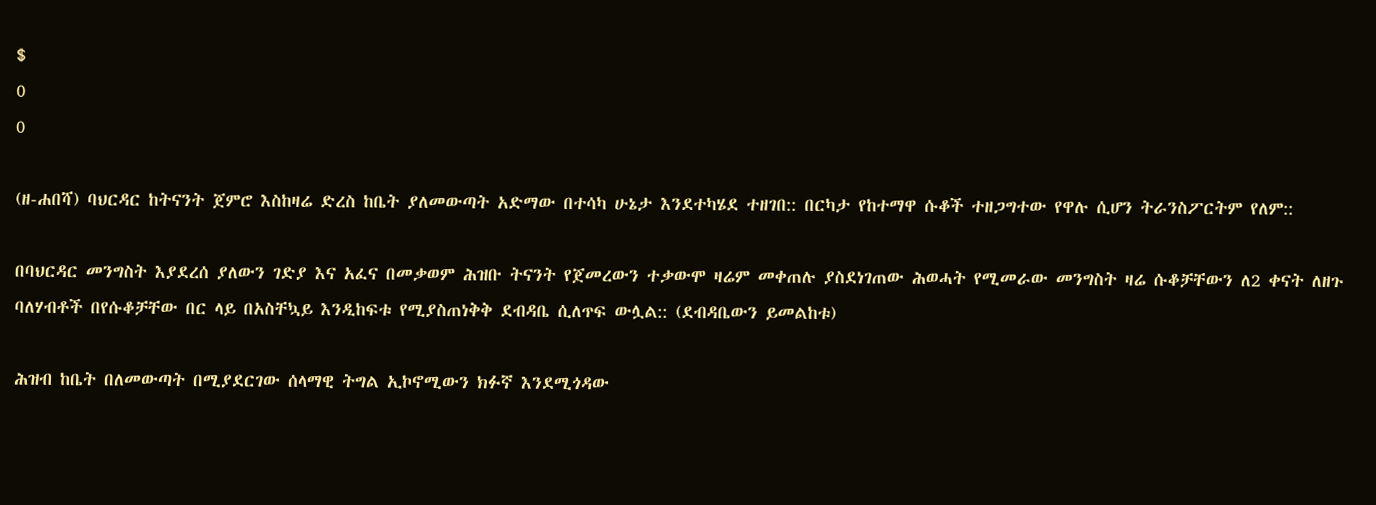$
0
0

(ዘ-ሐበሻ) ባህርዳር ከትናንት ጀምሮ እስከዛሬ ድረስ ከቤት ያለመውጣት አድማው በተሳካ ሁኔታ እንደተካሄደ ተዘገበ:: በርካታ የከተማዋ ሱቆች ተዘጋግተው የዋሉ ሲሆን ትራንስፖርትም የለም::

በባህርዳር መንግስት እያደረሰ ያለውን ገድያ እና አፈና በመቃወም ሕዝቡ ትናንት የጀመረውን ተቃውሞ ዛሬም መቀጠሉ ያስደነገጠው ሕወሓት የሚመራው መንግስት ዛሬ ሱቆቻቸውን ለ2 ቀናት ለዘጉ ባለሃብቶች በየሱቆቻቸው በር ላይ በአስቸኳይ እንዲከፍቱ የሚያስጠነቅቅ ደብዳቤ ሲለጥፍ ውሏል:: (ደብዳቤውን ይመልከቱ)

ሕዝብ ከቤት በለመውጣት በሚያደርገው ሰላማዊ ትግል ኢኮኖሚውን ክፉኛ እንደሚጎዳው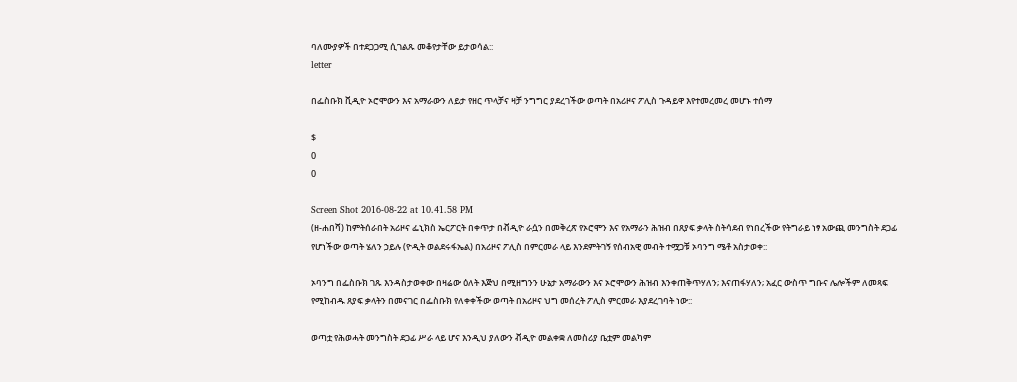ባለሙያዎች በተደጋጋሚ ሲገልጹ መቆየታቸው ይታወሳል::
letter

በፌስቡክ ቪዲዮ ኦሮሞውን እና አማራውን ለይታ የዘር ጥላቻና ዛቻ ንግግር ያደረገችው ወጣት በአሪዞና ፖሊስ ጉዳይዋ እየተመረመረ መሆኑ ተሰማ

$
0
0

Screen Shot 2016-08-22 at 10.41.58 PM
(ዘ-ሐበሻ) ከምትሰራበት አሪዞና ፌኒክስ ኤርፖርት በቀጥታ በቭዲዮ ራሷን በመቅረጽ የኦሮሞን እና የአማራን ሕዝብ በጸያፍ ቃላት ስትሳደብ የነበረችው የትግራይ ነፃ አውጪ መንግስት ደጋፊ የሆነችው ወጣት ሄለን ኃይሉ (ዮዲት ወልደሩፋኤል) በአሪዞና ፖሊስ በምርመራ ላይ እንደምትገኝ የሰብአዊ መብት ተሟጋቹ ኦባንግ ሜቶ አስታወቀ::

ኦባንግ በፌስቡክ ገጹ እንዳስታወቀው በዛሬው ዕለት እጅህ በሚዘግንን ሁኔታ አማራውን እና ኦሮሞውን ሕዝብ እንቀጠቅጥሃለን; እናጠፋሃለን; አፈር ውስጥ ግቡና ሌሎችም ለመጻፍ የሚከብዱ ጸያፍ ቃላትን በመናገር በፌስቡክ የለቀቀችው ወጣት በአሪዞና ህግ መሰረት ፖሊስ ምርመራ እያደረገባት ነው::

ወጣቷ የሕወሓት መንግስት ደጋፊ ሥራ ላይ ሆና እንዲህ ያለውን ቭዲዮ መልቀቋ ለመስሪያ ቤቷም መልካም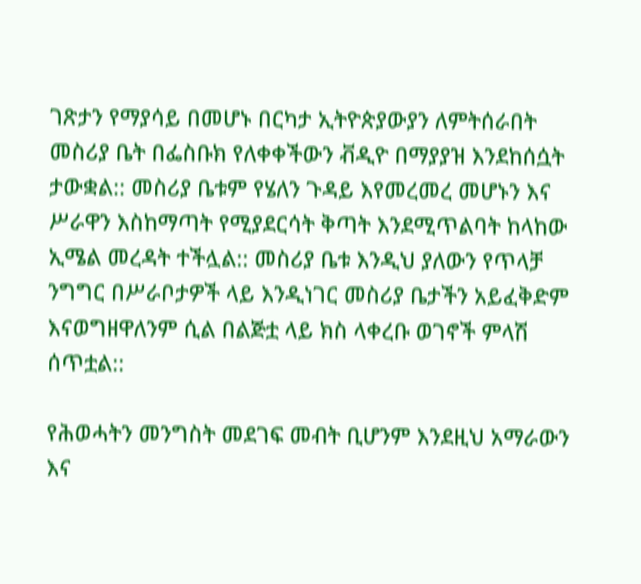ገጽታን የማያሳይ በመሆኑ በርካታ ኢትዮጵያውያን ለምትሰራበት መስሪያ ቤት በፌስቡክ የለቀቀችውን ቭዲዮ በማያያዝ እንደከሰሷት ታውቋል:: መስሪያ ቤቱም የሄለን ጉዳይ እየመረመረ መሆኑን እና ሥራዋን እስከማጣት የሚያደርሳት ቅጣት እንደሚጥልባት ከላከው ኢሜል መረዳት ተችሏል:: መስሪያ ቤቱ እንዲህ ያለውን የጥላቻ ንግግር በሥራቦታዎች ላይ እንዲነገር መስሪያ ቤታችን አይፈቅድም እናወግዘዋለንም ሲል በልጅቷ ላይ ክስ ላቀረቡ ወገኖች ምላሽ ሰጥቷል::

የሕወሓትን መንግስት መደገፍ መብት ቢሆንም እንደዚህ አማራውን እና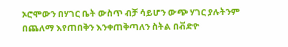ኦሮሞውን በሃገር ቤት ውስጥ ብቻ ሳይሆን ውጭ ሃገር ያሉትንም በጨለማ እየጠበቅን እንቀጠቅጣለን ስትል በቭድዮ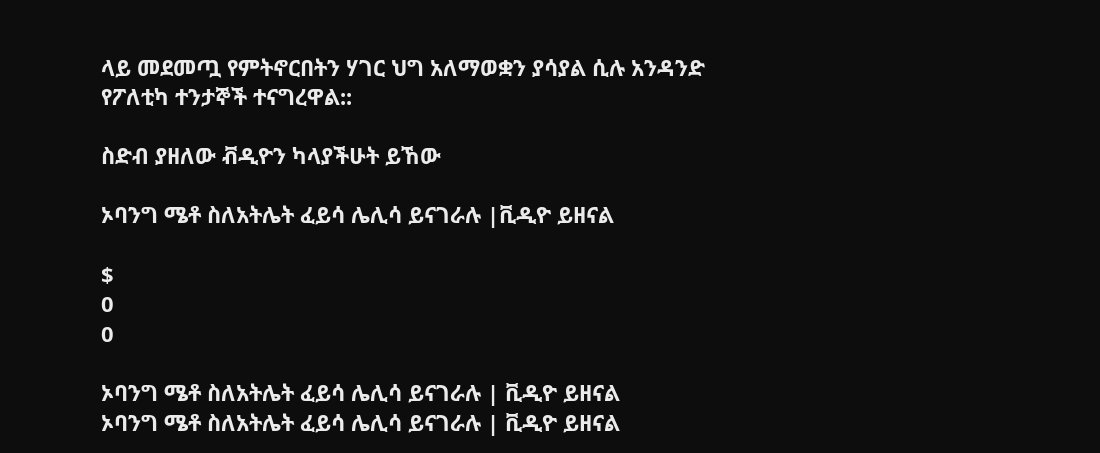ላይ መደመጧ የምትኖርበትን ሃገር ህግ አለማወቋን ያሳያል ሲሉ አንዳንድ የፖለቲካ ተንታኞች ተናግረዋል::

ስድብ ያዘለው ቭዲዮን ካላያችሁት ይኸው

ኦባንግ ሜቶ ስለአትሌት ፈይሳ ሌሊሳ ይናገራሉ |ቪዲዮ ይዘናል

$
0
0

ኦባንግ ሜቶ ስለአትሌት ፈይሳ ሌሊሳ ይናገራሉ | ቪዲዮ ይዘናል
ኦባንግ ሜቶ ስለአትሌት ፈይሳ ሌሊሳ ይናገራሉ | ቪዲዮ ይዘናል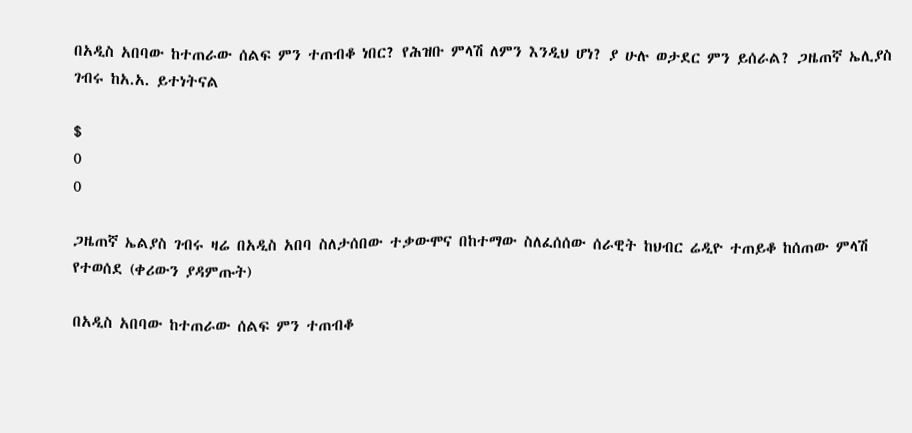በአዲስ አበባው ከተጠራው ሰልፍ ምን ተጠብቆ ነበር? የሕዝቡ ምላሽ ለምን እንዲህ ሆነ? ያ ሁሉ ወታደር ምን ይሰራል? ጋዜጠኛ ኤሊያስ ገብሩ ከአ.አ. ይተነትናል

$
0
0

ጋዜጠኛ ኤልያስ ገብሩ ዛሬ በአዲስ አበባ ስለታሰበው ተቃውሞና በከተማው ስለፈሰሰው ሰራዊት ከህብር ሬዲዮ ተጠይቆ ከሰጠው ምላሽ የተወሰደ (ቀሪውን ያዳምጡት)

በአዲስ አበባው ከተጠራው ሰልፍ ምን ተጠብቆ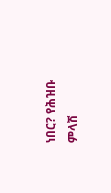ነበር? የሕዝቡ ምላሽ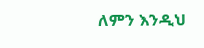ለምን እንዲህ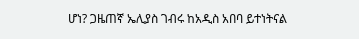ሆነ? ጋዜጠኛ ኤሊያስ ገብሩ ከአዲስ አበባ ይተነትናል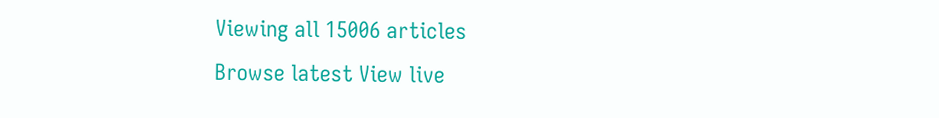Viewing all 15006 articles
Browse latest View live